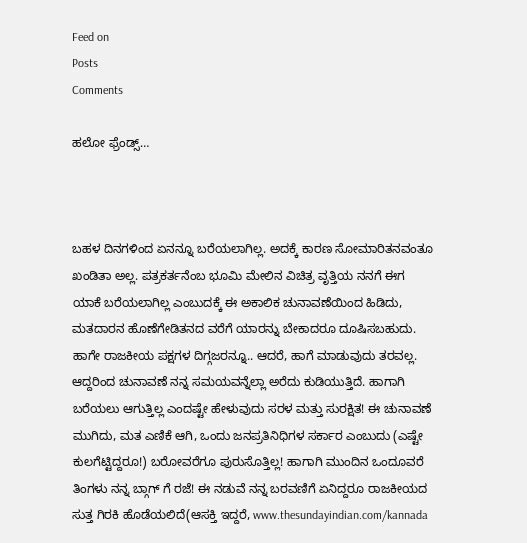Feed on
Posts
Comments

ಹಲೋ ಫ್ರೆಂಡ್ಸ್…



ಬಹಳ ದಿನಗಳಿಂದ ಏನನ್ನೂ ಬರೆಯಲಾಗಿಲ್ಲ. ಅದಕ್ಕೆ ಕಾರಣ ಸೋಮಾರಿತನವಂತೂ ಖಂಡಿತಾ ಅಲ್ಲ. ಪತ್ರಕರ್ತನೆಂಬ ಭೂಮಿ ಮೇಲಿನ ವಿಚಿತ್ರ ವೃತ್ತಿಯ ನನಗೆ ಈಗ ಯಾಕೆ ಬರೆಯಲಾಗಿಲ್ಲ ಎಂಬುದಕ್ಕೆ ಈ ಅಕಾಲಿಕ ಚುನಾವಣೆಯಿಂದ ಹಿಡಿದು, ಮತದಾರನ ಹೊಣೆಗೇಡಿತನದ ವರೆಗೆ ಯಾರನ್ನು ಬೇಕಾದರೂ ದೂಷಿಸಬಹುದು. ಹಾಗೇ ರಾಜಕೀಯ ಪಕ್ಷಗಳ ದಿಗ್ಗಜರನ್ನೂ.. ಆದರೆ, ಹಾಗೆ ಮಾಡುವುದು ತರವಲ್ಲ. ಆದ್ದರಿಂದ ಚುನಾವಣೆ ನನ್ನ ಸಮಯವನ್ನೆಲ್ಲಾ ಅರೆದು ಕುಡಿಯುತ್ತಿದೆ. ಹಾಗಾಗಿ ಬರೆಯಲು ಆಗುತ್ತಿಲ್ಲ ಎಂದಷ್ಟೇ ಹೇಳುವುದು ಸರಳ ಮತ್ತು ಸುರಕ್ಷಿತ! ಈ ಚುನಾವಣೆ ಮುಗಿದು, ಮತ ಎಣಿಕೆ ಆಗಿ, ಒಂದು ಜನಪ್ರತಿನಿಧಿಗಳ ಸರ್ಕಾರ ಎಂಬುದು (ಎಷ್ಟೇ ಕುಲಗೆಟ್ಟಿದ್ದರೂ!) ಬರೋವರೆಗೂ ಪುರುಸೊತ್ತಿಲ್ಲ! ಹಾಗಾಗಿ ಮುಂದಿನ ಒಂದೂವರೆ ತಿಂಗಳು ನನ್ನ ಬ್ಗಾಗ್ ಗೆ ರಜೆ! ಈ ನಡುವೆ ನನ್ನ ಬರವಣಿಗೆ ಏನಿದ್ದರೂ ರಾಜಕೀಯದ ಸುತ್ತ ಗಿರಕಿ ಹೊಡೆಯಲಿದೆ(ಆಸಕ್ತಿ ಇದ್ದರೆ, www.thesundayindian.com/kannada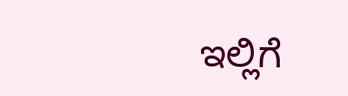ಇಲ್ಲಿಗೆ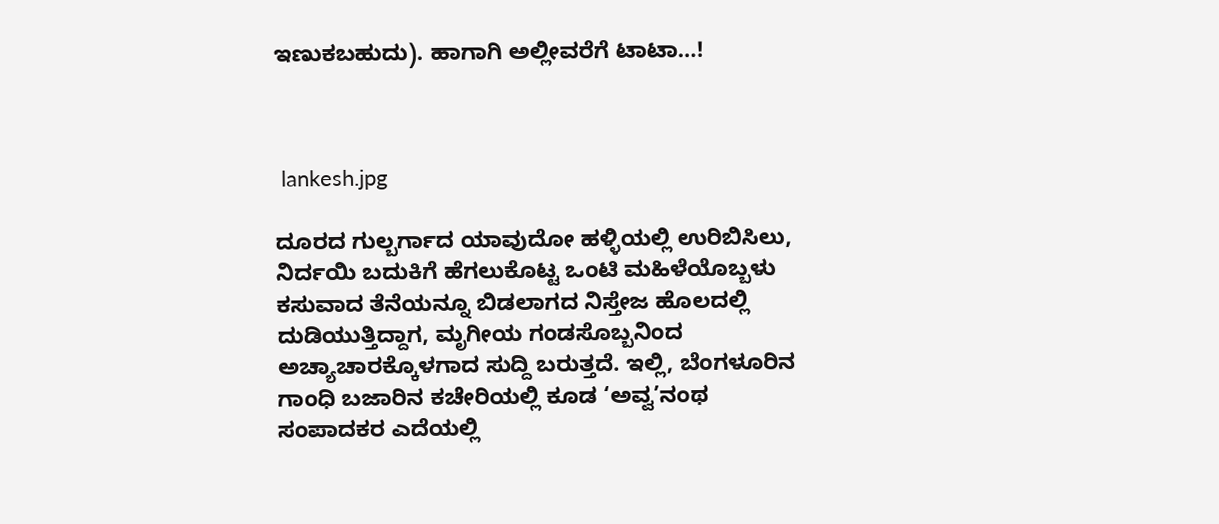ಇಣುಕಬಹುದು). ಹಾಗಾಗಿ ಅಲ್ಲೀವರೆಗೆ ಟಾಟಾ…!



 lankesh.jpg

ದೂರದ ಗುಲ್ಬರ್ಗಾದ ಯಾವುದೋ ಹಳ್ಳಿಯಲ್ಲಿ ಉರಿಬಿಸಿಲು, ನಿರ್ದಯಿ ಬದುಕಿಗೆ ಹೆಗಲುಕೊಟ್ಟ ಒಂಟಿ ಮಹಿಳೆಯೊಬ್ಬಳು ಕಸುವಾದ ತೆನೆಯನ್ನೂ ಬಿಡಲಾಗದ ನಿಸ್ತೇಜ ಹೊಲದಲ್ಲಿ ದುಡಿಯುತ್ತಿದ್ದಾಗ, ಮೃಗೀಯ ಗಂಡಸೊಬ್ಬನಿಂದ ಅಚ್ಯಾಚಾರಕ್ಕೊಳಗಾದ ಸುದ್ದಿ ಬರುತ್ತದೆ. ಇಲ್ಲಿ, ಬೆಂಗಳೂರಿನ ಗಾಂಧಿ ಬಜಾರಿನ ಕಚೇರಿಯಲ್ಲಿ ಕೂಡ ‘ಅವ್ವ’ನಂಥ ಸಂಪಾದಕರ ಎದೆಯಲ್ಲಿ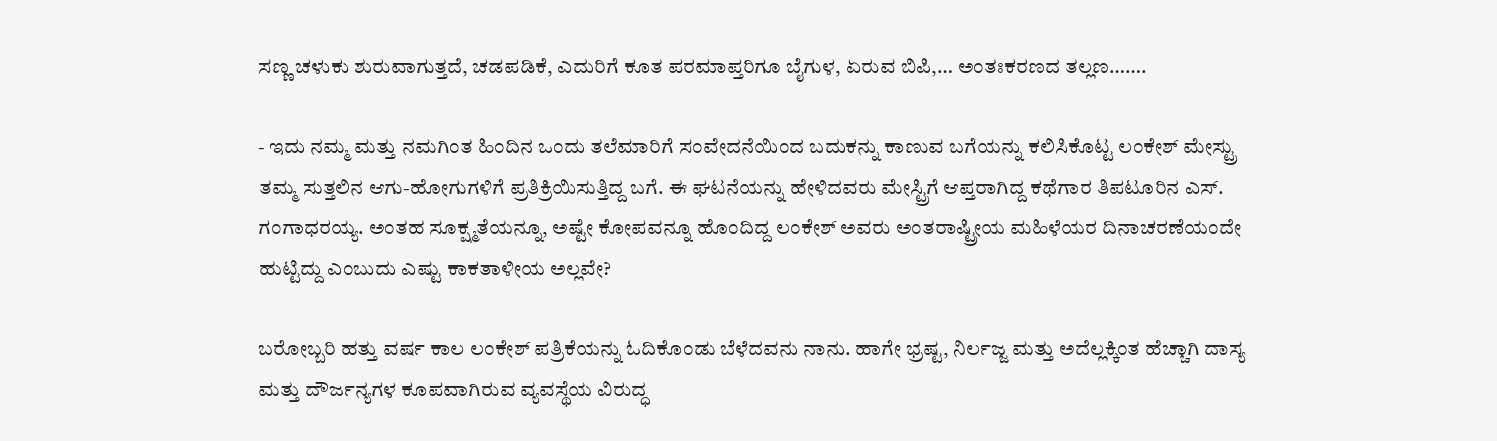ಸಣ್ಣ ಚಳುಕು ಶುರುವಾಗುತ್ತದೆ, ಚಡಪಡಿಕೆ, ಎದುರಿಗೆ ಕೂತ ಪರಮಾಪ್ತರಿಗೂ ಬೈಗುಳ, ಏರುವ ಬಿಪಿ,… ಅಂತಃಕರಣದ ತಲ್ಲಣ…….

- ಇದು ನಮ್ಮ ಮತ್ತು ನಮಗಿಂತ ಹಿಂದಿನ ಒಂದು ತಲೆಮಾರಿಗೆ ಸಂವೇದನೆಯಿಂದ ಬದುಕನ್ನು ಕಾಣುವ ಬಗೆಯನ್ನು ಕಲಿಸಿಕೊಟ್ಟ ಲಂಕೇಶ್ ಮೇಸ್ಟ್ರು ತಮ್ಮ ಸುತ್ತಲಿನ ಆಗು-ಹೋಗುಗಳಿಗೆ ಪ್ರತಿಕ್ರಿಯಿಸುತ್ತಿದ್ದ ಬಗೆ. ಈ ಘಟನೆಯನ್ನು ಹೇಳಿದವರು ಮೇಸ್ಟ್ರಿಗೆ ಆಪ್ತರಾಗಿದ್ದ ಕಥೆಗಾರ ತಿಪಟೂರಿನ ಎಸ್. ಗಂಗಾಧರಯ್ಯ. ಅಂತಹ ಸೂಕ್ಷ್ಮತೆಯನ್ನೂ, ಅಷ್ಟೇ ಕೋಪವನ್ನೂ ಹೊಂದಿದ್ದ ಲಂಕೇಶ್ ಅವರು ಅಂತರಾಷ್ಟ್ರೀಯ ಮಹಿಳೆಯರ ದಿನಾಚರಣೆಯಂದೇ ಹುಟ್ಟಿದ್ದು ಎಂಬುದು ಎಷ್ಟು ಕಾಕತಾಳೀಯ ಅಲ್ಲವೇ?

ಬರೋಬ್ಬರಿ ಹತ್ತು ವರ್ಷ ಕಾಲ ಲಂಕೇಶ್ ಪತ್ರಿಕೆಯನ್ನು ಓದಿಕೊಂಡು ಬೆಳೆದವನು ನಾನು. ಹಾಗೇ ಭ್ರಷ್ಟ, ನಿರ್ಲಜ್ಜ ಮತ್ತು ಅದೆಲ್ಲಕ್ಕಿಂತ ಹೆಚ್ಚಾಗಿ ದಾಸ್ಯ ಮತ್ತು ದೌರ್ಜನ್ಯಗಳ ಕೂಪವಾಗಿರುವ ವ್ಯವಸ್ಥೆಯ ವಿರುದ್ಧ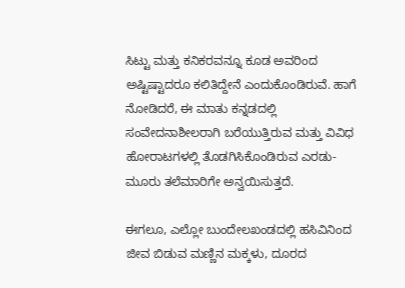ಸಿಟ್ಟು ಮತ್ತು ಕನಿಕರವನ್ನೂ ಕೂಡ ಅವರಿಂದ ಅಷ್ಟಿಷ್ಟಾದರೂ ಕಲಿತಿದ್ದೇನೆ ಎಂದುಕೊಂಡಿರುವೆ. ಹಾಗೆ ನೋಡಿದರೆ, ಈ ಮಾತು ಕನ್ನಡದಲ್ಲಿ ಸಂವೇದನಾಶೀಲರಾಗಿ ಬರೆಯುತ್ತಿರುವ ಮತ್ತು ವಿವಿಧ ಹೋರಾಟಗಳಲ್ಲಿ ತೊಡಗಿಸಿಕೊಂಡಿರುವ ಎರಡು- ಮೂರು ತಲೆಮಾರಿಗೇ ಅನ್ವಯಿಸುತ್ತದೆ.

ಈಗಲೂ, ಎಲ್ಲೋ ಬುಂದೇಲಖಂಡದಲ್ಲಿ ಹಸಿವಿನಿಂದ ಜೀವ ಬಿಡುವ ಮಣ್ಣಿನ ಮಕ್ಕಳು, ದೂರದ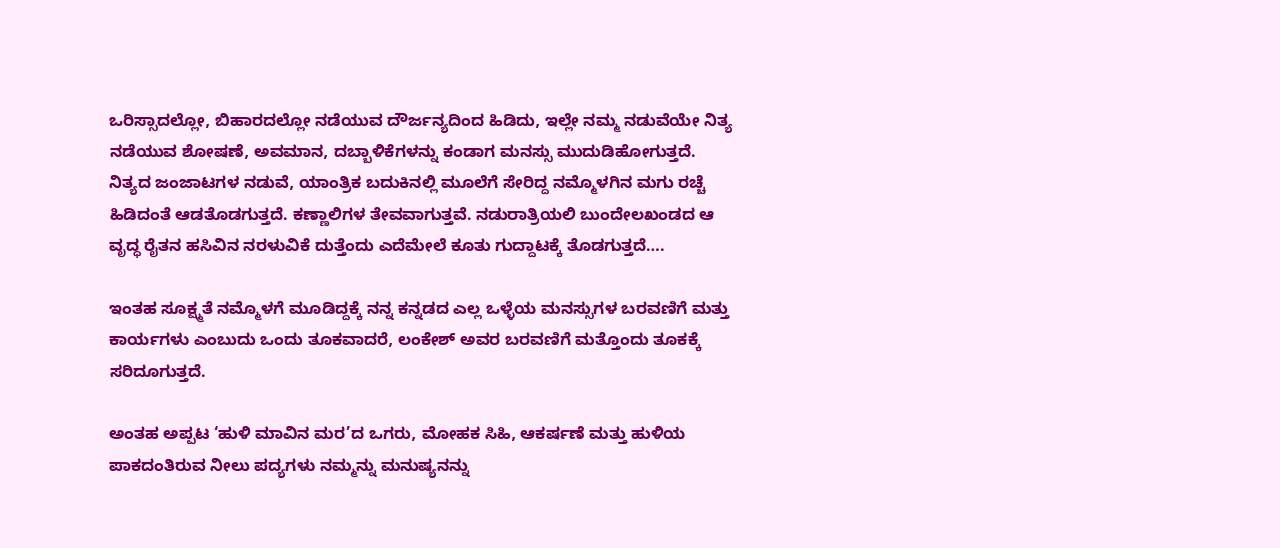ಒರಿಸ್ಸಾದಲ್ಲೋ, ಬಿಹಾರದಲ್ಲೋ ನಡೆಯುವ ದೌರ್ಜನ್ಯದಿಂದ ಹಿಡಿದು, ಇಲ್ಲೇ ನಮ್ಮ ನಡುವೆಯೇ ನಿತ್ಯ ನಡೆಯುವ ಶೋಷಣೆ, ಅವಮಾನ, ದಬ್ಬಾಳಿಕೆಗಳನ್ನು ಕಂಡಾಗ ಮನಸ್ಸು ಮುದುಡಿಹೋಗುತ್ತದೆ. ನಿತ್ಯದ ಜಂಜಾಟಗಳ ನಡುವೆ, ಯಾಂತ್ರಿಕ ಬದುಕಿನಲ್ಲಿ ಮೂಲೆಗೆ ಸೇರಿದ್ದ ನಮ್ಮೊಳಗಿನ ಮಗು ರಚ್ಚೆ ಹಿಡಿದಂತೆ ಆಡತೊಡಗುತ್ತದೆ. ಕಣ್ಣಾಲಿಗಳ ತೇವವಾಗುತ್ತವೆ. ನಡುರಾತ್ರಿಯಲಿ ಬುಂದೇಲಖಂಡದ ಆ ವೃದ್ಧ ರೈತನ ಹಸಿವಿನ ನರಳುವಿಕೆ ದುತ್ತೆಂದು ಎದೆಮೇಲೆ ಕೂತು ಗುದ್ದಾಟಕ್ಕೆ ತೊಡಗುತ್ತದೆ….

ಇಂತಹ ಸೂಕ್ಷ್ಮತೆ ನಮ್ಮೊಳಗೆ ಮೂಡಿದ್ದಕ್ಕೆ ನನ್ನ ಕನ್ನಡದ ಎಲ್ಲ ಒಳ್ಳೆಯ ಮನಸ್ಸುಗಳ ಬರವಣಿಗೆ ಮತ್ತು ಕಾರ್ಯಗಳು ಎಂಬುದು ಒಂದು ತೂಕವಾದರೆ, ಲಂಕೇಶ್ ಅವರ ಬರವಣಿಗೆ ಮತ್ತೊಂದು ತೂಕಕ್ಕೆ ಸರಿದೂಗುತ್ತದೆ.

ಅಂತಹ ಅಪ್ಪಟ ‘ಹುಳಿ ಮಾವಿನ ಮರ’ದ ಒಗರು, ಮೋಹಕ ಸಿಹಿ, ಆಕರ್ಷಣೆ ಮತ್ತು ಹುಳಿಯ ಪಾಕದಂತಿರುವ ನೀಲು ಪದ್ಯಗಳು ನಮ್ಮನ್ನು ಮನುಷ್ಯನನ್ನು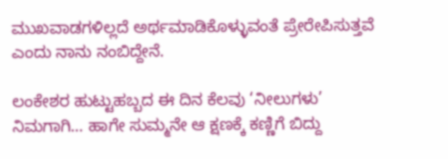ಮುಖವಾಡಗಳಿಲ್ಲದೆ ಅರ್ಥಮಾಡಿಕೊಳ್ಳುವಂತೆ ಪ್ರೇರೇಪಿಸುತ್ತವೆ ಎಂದು ನಾನು ನಂಬಿದ್ದೇನೆ.

ಲಂಕೇಶರ ಹುಟ್ಟುಹಬ್ಬದ ಈ ದಿನ ಕೆಲವು ‘ನೀಲುಗಳು’ ನಿಮಗಾಗಿ… ಹಾಗೇ ಸುಮ್ಮನೇ ಆ ಕ್ಷಣಕ್ಕೆ ಕಣ್ಣಿಗೆ ಬಿದ್ದು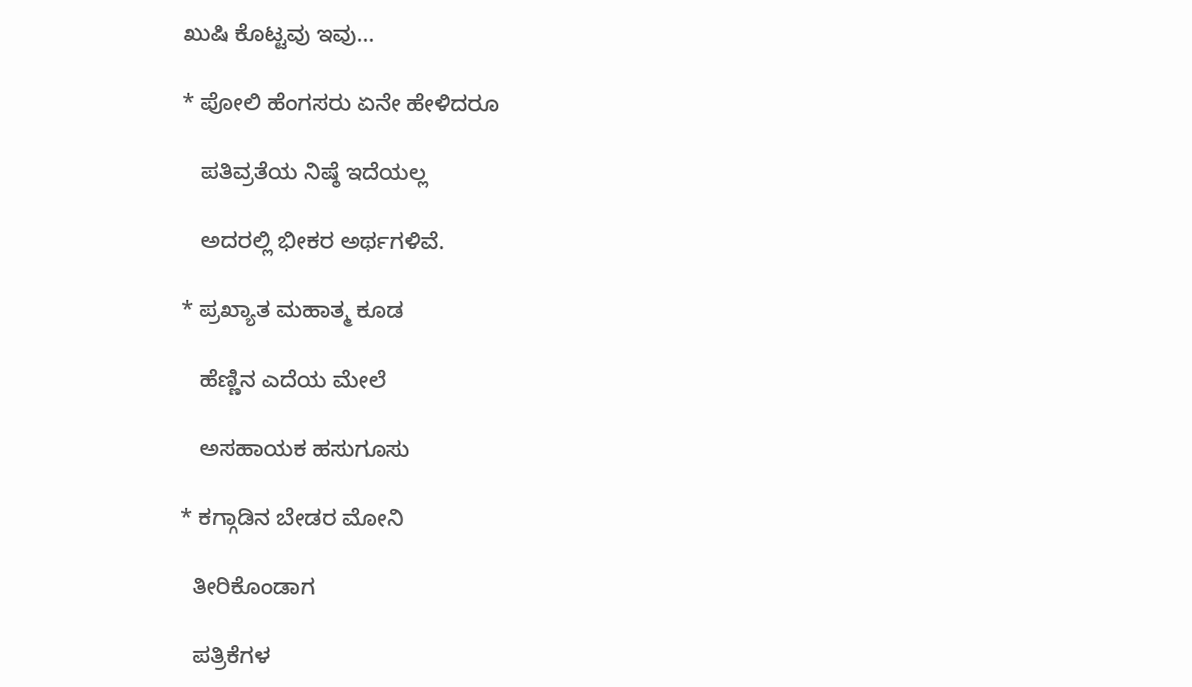ಖುಷಿ ಕೊಟ್ಟವು ಇವು…

* ಪೋಲಿ ಹೆಂಗಸರು ಏನೇ ಹೇಳಿದರೂ

   ಪತಿವ್ರತೆಯ ನಿಷ್ಠೆ ಇದೆಯಲ್ಲ

   ಅದರಲ್ಲಿ ಭೀಕರ ಅರ್ಥಗಳಿವೆ.

* ಪ್ರಖ್ಯಾತ ಮಹಾತ್ಮ ಕೂಡ

   ಹೆಣ್ಣಿನ ಎದೆಯ ಮೇಲೆ

   ಅಸಹಾಯಕ ಹಸುಗೂಸು

* ಕಗ್ಗಾಡಿನ ಬೇಡರ ಮೋನಿ

  ತೀರಿಕೊಂಡಾಗ

  ಪತ್ರಿಕೆಗಳ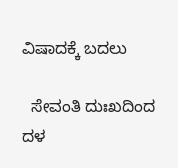ವಿಷಾದಕ್ಕೆ ಬದಲು

  ಸೇವಂತಿ ದುಃಖದಿಂದ ದಳ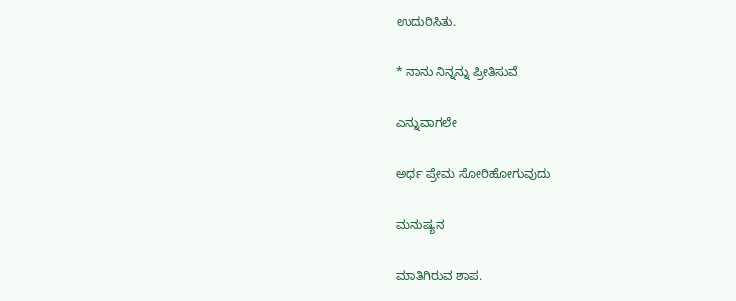ಉದುರಿಸಿತು.

* ನಾನು ನಿನ್ನನ್ನು ಪ್ರೀತಿಸುವೆ

ಎನ್ನುವಾಗಲೇ

ಅರ್ಧ ಪ್ರೇಮ ಸೋರಿಹೋಗುವುದು

ಮನುಷ್ಯನ

ಮಾತಿಗಿರುವ ಶಾಪ.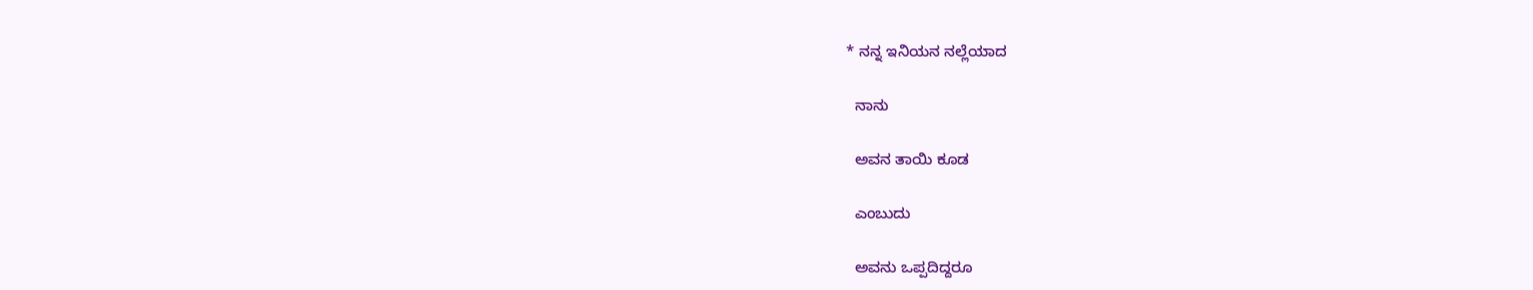* ನನ್ನ ಇನಿಯನ ನಲ್ಲೆಯಾದ

  ನಾನು

  ಅವನ ತಾಯಿ ಕೂಡ

  ಎಂಬುದು

  ಅವನು ಒಪ್ಪದಿದ್ದರೂ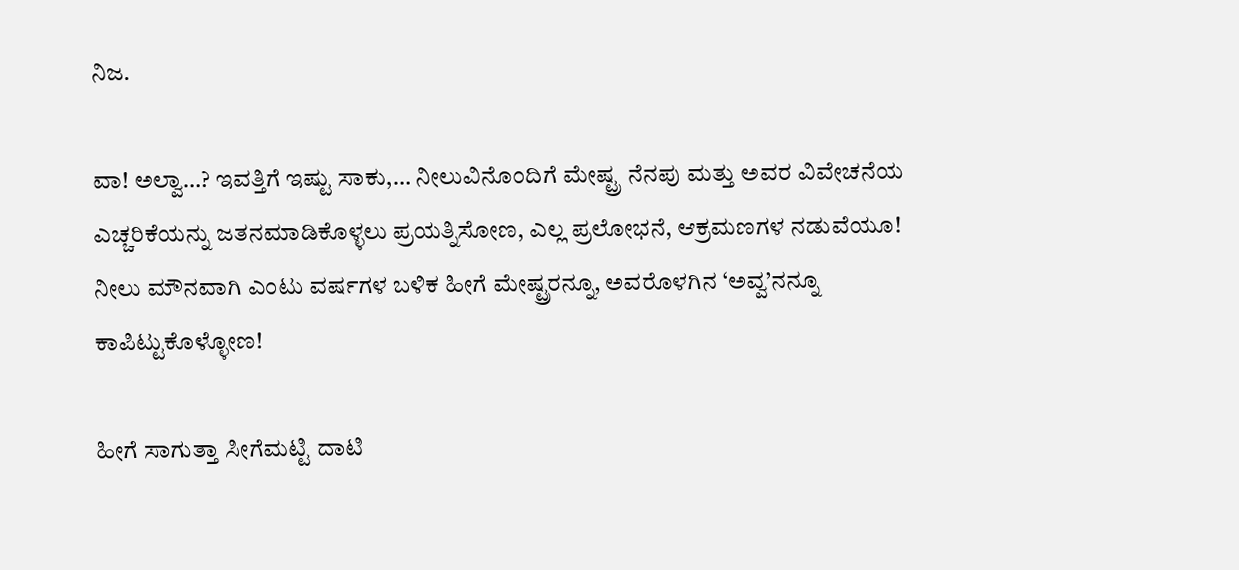ನಿಜ.

ವಾ! ಅಲ್ವಾ…? ಇವತ್ತಿಗೆ ಇಷ್ಟು ಸಾಕು,… ನೀಲುವಿನೊಂದಿಗೆ ಮೇಷ್ಟ್ರ ನೆನಪು ಮತ್ತು ಅವರ ವಿವೇಚನೆಯ ಎಚ್ಚರಿಕೆಯನ್ನು ಜತನಮಾಡಿಕೊಳ್ಳಲು ಪ್ರಯತ್ನಿಸೋಣ, ಎಲ್ಲ ಪ್ರಲೋಭನೆ, ಆಕ್ರಮಣಗಳ ನಡುವೆಯೂ! ನೀಲು ಮೌನವಾಗಿ ಎಂಟು ವರ್ಷಗಳ ಬಳಿಕ ಹೀಗೆ ಮೇಷ್ಟ್ರರನ್ನೂ, ಅವರೊಳಗಿನ ‘ಅವ್ವ’ನನ್ನೂ ಕಾಪಿಟ್ಟುಕೊಳ್ಳೋಣ!

ಹೀಗೆ ಸಾಗುತ್ತಾ ಸೀಗೆಮಟ್ಟಿ ದಾಟಿ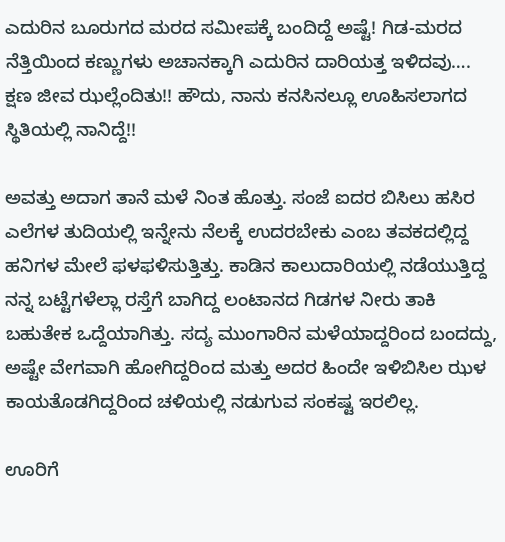ಎದುರಿನ ಬೂರುಗದ ಮರದ ಸಮೀಪಕ್ಕೆ ಬಂದಿದ್ದೆ ಅಷ್ಟೆ! ಗಿಡ-ಮರದ ನೆತ್ತಿಯಿಂದ ಕಣ್ಣುಗಳು ಅಚಾನಕ್ಕಾಗಿ ಎದುರಿನ ದಾರಿಯತ್ತ ಇಳಿದವು…. ಕ್ಷಣ ಜೀವ ಝಲ್ಲೆಂದಿತು!! ಹೌದು, ನಾನು ಕನಸಿನಲ್ಲೂ ಊಹಿಸಲಾಗದ ಸ್ಥಿತಿಯಲ್ಲಿ ನಾನಿದ್ದೆ!!

ಅವತ್ತು ಅದಾಗ ತಾನೆ ಮಳೆ ನಿಂತ ಹೊತ್ತು. ಸಂಜೆ ಐದರ ಬಿಸಿಲು ಹಸಿರ ಎಲೆಗಳ ತುದಿಯಲ್ಲಿ ಇನ್ನೇನು ನೆಲಕ್ಕೆ ಉದರಬೇಕು ಎಂಬ ತವಕದಲ್ಲಿದ್ದ ಹನಿಗಳ ಮೇಲೆ ಫಳಫಳಿಸುತ್ತಿತ್ತು. ಕಾಡಿನ ಕಾಲುದಾರಿಯಲ್ಲಿ ನಡೆಯುತ್ತಿದ್ದ ನನ್ನ ಬಟ್ಟೆಗಳೆಲ್ಲಾ ರಸ್ತೆಗೆ ಬಾಗಿದ್ದ ಲಂಟಾನದ ಗಿಡಗಳ ನೀರು ತಾಕಿ ಬಹುತೇಕ ಒದ್ದೆಯಾಗಿತ್ತು. ಸದ್ಯ ಮುಂಗಾರಿನ ಮಳೆಯಾದ್ದರಿಂದ ಬಂದದ್ದು, ಅಷ್ಟೇ ವೇಗವಾಗಿ ಹೋಗಿದ್ದರಿಂದ ಮತ್ತು ಅದರ ಹಿಂದೇ ಇಳಿಬಿಸಿಲ ಝಳ ಕಾಯತೊಡಗಿದ್ದರಿಂದ ಚಳಿಯಲ್ಲಿ ನಡುಗುವ ಸಂಕಷ್ಟ ಇರಲಿಲ್ಲ.

ಊರಿಗೆ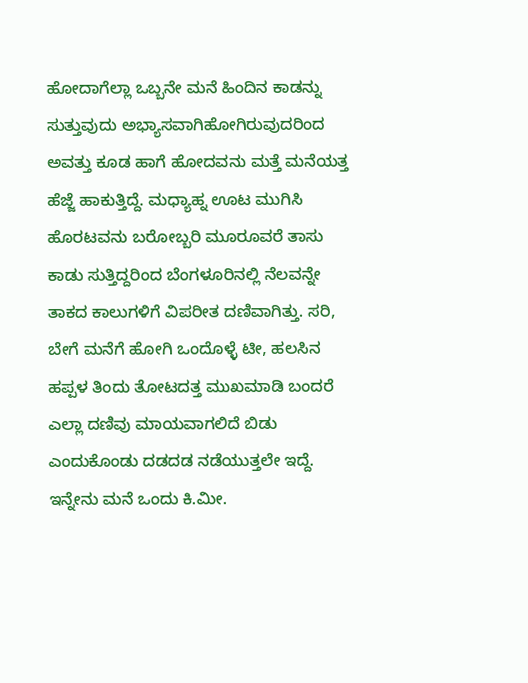ಹೋದಾಗೆಲ್ಲಾ ಒಬ್ಬನೇ ಮನೆ ಹಿಂದಿನ ಕಾಡನ್ನು ಸುತ್ತುವುದು ಅಭ್ಯಾಸವಾಗಿಹೋಗಿರುವುದರಿಂದ ಅವತ್ತು ಕೂಡ ಹಾಗೆ ಹೋದವನು ಮತ್ತೆ ಮನೆಯತ್ತ ಹೆಜ್ಜೆ ಹಾಕುತ್ತಿದ್ದೆ. ಮಧ್ಯಾಹ್ನ ಊಟ ಮುಗಿಸಿ ಹೊರಟವನು ಬರೋಬ್ಬರಿ ಮೂರೂವರೆ ತಾಸು ಕಾಡು ಸುತ್ತಿದ್ದರಿಂದ ಬೆಂಗಳೂರಿನಲ್ಲಿ ನೆಲವನ್ನೇ ತಾಕದ ಕಾಲುಗಳಿಗೆ ವಿಪರೀತ ದಣಿವಾಗಿತ್ತು. ಸರಿ, ಬೇಗೆ ಮನೆಗೆ ಹೋಗಿ ಒಂದೊಳ್ಳೆ ಟೀ, ಹಲಸಿನ ಹಪ್ಪಳ ತಿಂದು ತೋಟದತ್ತ ಮುಖಮಾಡಿ ಬಂದರೆ ಎಲ್ಲಾ ದಣಿವು ಮಾಯವಾಗಲಿದೆ ಬಿಡು ಎಂದುಕೊಂಡು ದಡದಡ ನಡೆಯುತ್ತಲೇ ಇದ್ದೆ. ಇನ್ನೇನು ಮನೆ ಒಂದು ಕಿ.ಮೀ.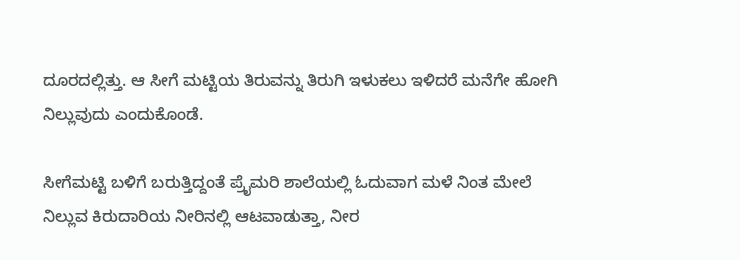ದೂರದಲ್ಲಿತ್ತು. ಆ ಸೀಗೆ ಮಟ್ಟಿಯ ತಿರುವನ್ನು ತಿರುಗಿ ಇಳುಕಲು ಇಳಿದರೆ ಮನೆಗೇ ಹೋಗಿ ನಿಲ್ಲುವುದು ಎಂದುಕೊಂಡೆ.

ಸೀಗೆಮಟ್ಟಿ ಬಳಿಗೆ ಬರುತ್ತಿದ್ದಂತೆ ಪ್ರೈಮರಿ ಶಾಲೆಯಲ್ಲಿ ಓದುವಾಗ ಮಳೆ ನಿಂತ ಮೇಲೆ ನಿಲ್ಲುವ ಕಿರುದಾರಿಯ ನೀರಿನಲ್ಲಿ ಆಟವಾಡುತ್ತಾ, ನೀರ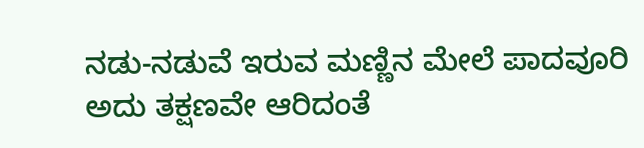ನಡು-ನಡುವೆ ಇರುವ ಮಣ್ಣಿನ ಮೇಲೆ ಪಾದವೂರಿ ಅದು ತಕ್ಷಣವೇ ಆರಿದಂತೆ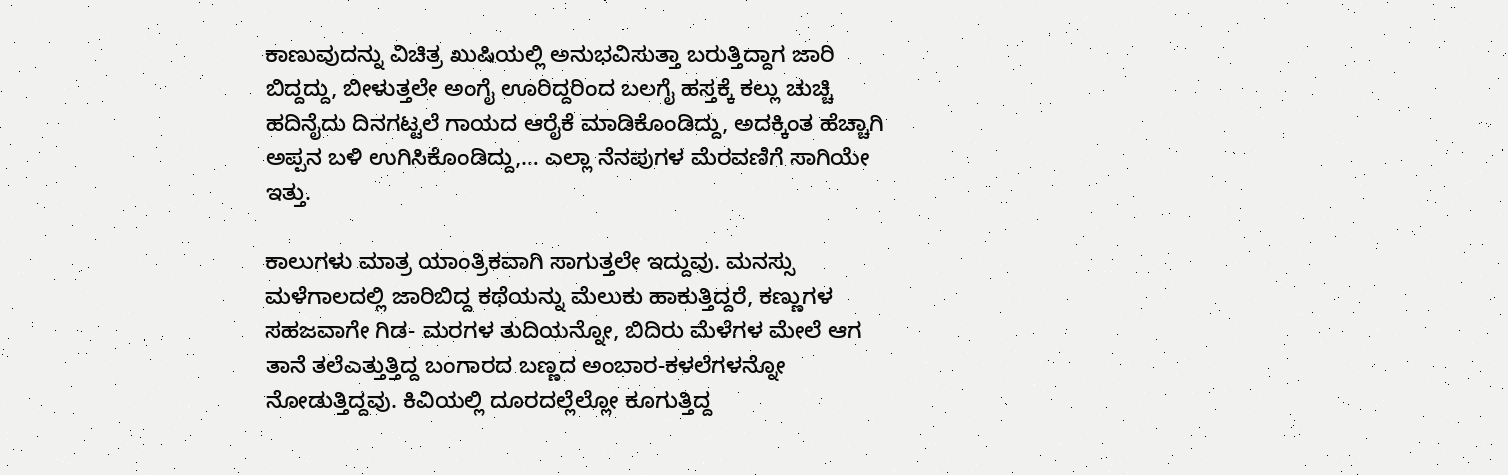ಕಾಣುವುದನ್ನು ವಿಚಿತ್ರ ಖುಷಿಯಲ್ಲಿ ಅನುಭವಿಸುತ್ತಾ ಬರುತ್ತಿದ್ದಾಗ ಜಾರಿ ಬಿದ್ದದ್ದು, ಬೀಳುತ್ತಲೇ ಅಂಗೈ ಊರಿದ್ದರಿಂದ ಬಲಗೈ ಹಸ್ತಕ್ಕೆ ಕಲ್ಲು ಚುಚ್ಚಿ ಹದಿನೈದು ದಿನಗಟ್ಟಲೆ ಗಾಯದ ಆರೈಕೆ ಮಾಡಿಕೊಂಡಿದ್ದು, ಅದಕ್ಕಿಂತ ಹೆಚ್ಚಾಗಿ ಅಪ್ಪನ ಬಳಿ ಉಗಿಸಿಕೊಂಡಿದ್ದು,… ಎಲ್ಲಾ ನೆನಪುಗಳ ಮೆರವಣಿಗೆ ಸಾಗಿಯೇ ಇತ್ತು.

ಕಾಲುಗಳು ಮಾತ್ರ ಯಾಂತ್ರಿಕವಾಗಿ ಸಾಗುತ್ತಲೇ ಇದ್ದುವು. ಮನಸ್ಸು ಮಳೆಗಾಲದಲ್ಲಿ ಜಾರಿಬಿದ್ದ ಕಥೆಯನ್ನು ಮೆಲುಕು ಹಾಕುತ್ತಿದ್ದರೆ, ಕಣ್ಣುಗಳ ಸಹಜವಾಗೇ ಗಿಡ- ಮರಗಳ ತುದಿಯನ್ನೋ, ಬಿದಿರು ಮೆಳೆಗಳ ಮೇಲೆ ಆಗ ತಾನೆ ತಲೆಎತ್ತುತ್ತಿದ್ದ ಬಂಗಾರದ ಬಣ್ಣದ ಅಂಬಾರ-ಕಳಲೆಗಳನ್ನೋ ನೋಡುತ್ತಿದ್ದವು. ಕಿವಿಯಲ್ಲಿ ದೂರದಲ್ಲೆಲ್ಲೋ ಕೂಗುತ್ತಿದ್ದ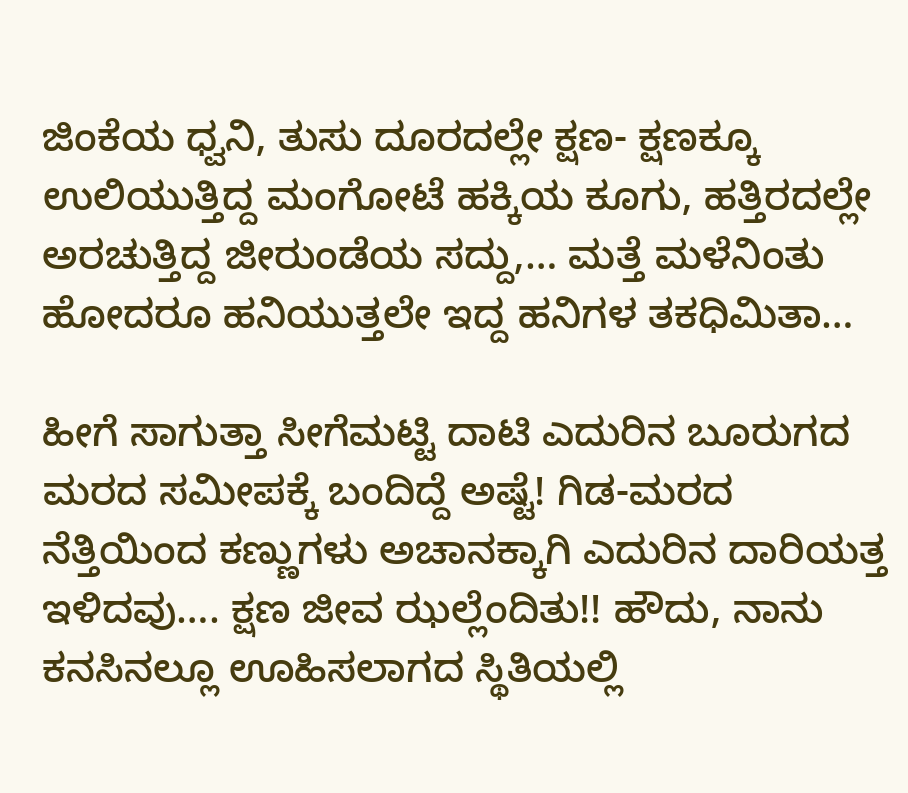ಜಿಂಕೆಯ ಧ್ವನಿ, ತುಸು ದೂರದಲ್ಲೇ ಕ್ಷಣ- ಕ್ಷಣಕ್ಕೂ ಉಲಿಯುತ್ತಿದ್ದ ಮಂಗೋಟೆ ಹಕ್ಕಿಯ ಕೂಗು, ಹತ್ತಿರದಲ್ಲೇ ಅರಚುತ್ತಿದ್ದ ಜೀರುಂಡೆಯ ಸದ್ದು,… ಮತ್ತೆ ಮಳೆನಿಂತು ಹೋದರೂ ಹನಿಯುತ್ತಲೇ ಇದ್ದ ಹನಿಗಳ ತಕಧಿಮಿತಾ…

ಹೀಗೆ ಸಾಗುತ್ತಾ ಸೀಗೆಮಟ್ಟಿ ದಾಟಿ ಎದುರಿನ ಬೂರುಗದ ಮರದ ಸಮೀಪಕ್ಕೆ ಬಂದಿದ್ದೆ ಅಷ್ಟೆ! ಗಿಡ-ಮರದ ನೆತ್ತಿಯಿಂದ ಕಣ್ಣುಗಳು ಅಚಾನಕ್ಕಾಗಿ ಎದುರಿನ ದಾರಿಯತ್ತ ಇಳಿದವು…. ಕ್ಷಣ ಜೀವ ಝಲ್ಲೆಂದಿತು!! ಹೌದು, ನಾನು ಕನಸಿನಲ್ಲೂ ಊಹಿಸಲಾಗದ ಸ್ಥಿತಿಯಲ್ಲಿ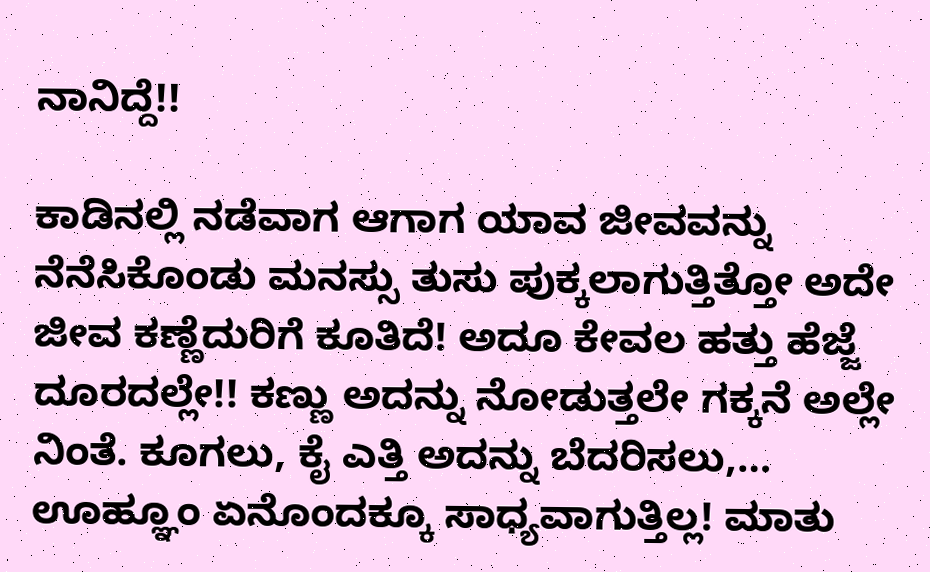ನಾನಿದ್ದೆ!!

ಕಾಡಿನಲ್ಲಿ ನಡೆವಾಗ ಆಗಾಗ ಯಾವ ಜೀವವನ್ನು ನೆನೆಸಿಕೊಂಡು ಮನಸ್ಸು ತುಸು ಪುಕ್ಕಲಾಗುತ್ತಿತ್ತೋ ಅದೇ ಜೀವ ಕಣ್ಣೆದುರಿಗೆ ಕೂತಿದೆ! ಅದೂ ಕೇವಲ ಹತ್ತು ಹೆಜ್ಜೆ ದೂರದಲ್ಲೇ!! ಕಣ್ಣು ಅದನ್ನು ನೋಡುತ್ತಲೇ ಗಕ್ಕನೆ ಅಲ್ಲೇ ನಿಂತೆ. ಕೂಗಲು, ಕೈ ಎತ್ತಿ ಅದನ್ನು ಬೆದರಿಸಲು,… ಊಹ್ಞೂಂ ಏನೊಂದಕ್ಕೂ ಸಾಧ್ಯವಾಗುತ್ತಿಲ್ಲ! ಮಾತು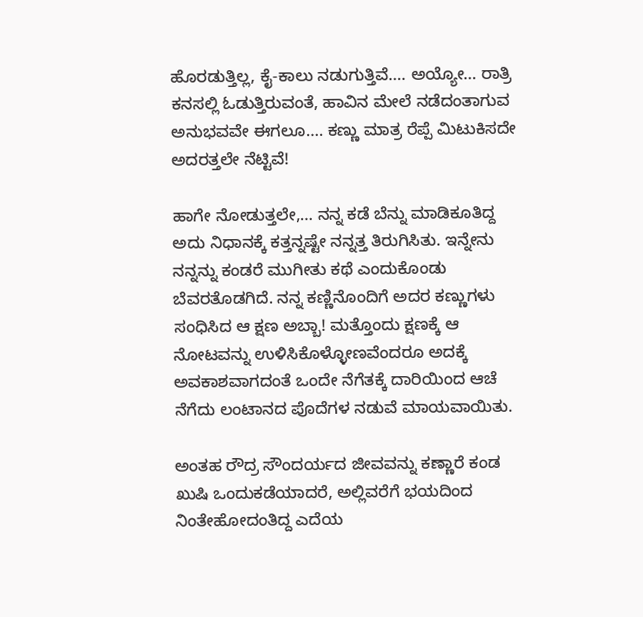ಹೊರಡುತ್ತಿಲ್ಲ, ಕೈ-ಕಾಲು ನಡುಗುತ್ತಿವೆ…. ಅಯ್ಯೋ… ರಾತ್ರಿ ಕನಸಲ್ಲಿ ಓಡುತ್ತಿರುವಂತೆ, ಹಾವಿನ ಮೇಲೆ ನಡೆದಂತಾಗುವ ಅನುಭವವೇ ಈಗಲೂ…. ಕಣ್ಣು ಮಾತ್ರ ರೆಪ್ಪೆ ಮಿಟುಕಿಸದೇ ಅದರತ್ತಲೇ ನೆಟ್ಟಿವೆ!

ಹಾಗೇ ನೋಡುತ್ತಲೇ,… ನನ್ನ ಕಡೆ ಬೆನ್ನು ಮಾಡಿಕೂತಿದ್ದ ಅದು ನಿಧಾನಕ್ಕೆ ಕತ್ತನ್ನಷ್ಟೇ ನನ್ನತ್ತ ತಿರುಗಿಸಿತು. ಇನ್ನೇನು ನನ್ನನ್ನು ಕಂಡರೆ ಮುಗೀತು ಕಥೆ ಎಂದುಕೊಂಡು ಬೆವರತೊಡಗಿದೆ. ನನ್ನ ಕಣ್ಣಿನೊಂದಿಗೆ ಅದರ ಕಣ್ಣುಗಳು ಸಂಧಿಸಿದ ಆ ಕ್ಷಣ ಅಬ್ಬಾ! ಮತ್ತೊಂದು ಕ್ಷಣಕ್ಕೆ ಆ ನೋಟವನ್ನು ಉಳಿಸಿಕೊಳ್ಳೋಣವೆಂದರೂ ಅದಕ್ಕೆ ಅವಕಾಶವಾಗದಂತೆ ಒಂದೇ ನೆಗೆತಕ್ಕೆ ದಾರಿಯಿಂದ ಆಚೆ ನೆಗೆದು ಲಂಟಾನದ ಪೊದೆಗಳ ನಡುವೆ ಮಾಯವಾಯಿತು.

ಅಂತಹ ರೌದ್ರ ಸೌಂದರ್ಯದ ಜೀವವನ್ನು ಕಣ್ಣಾರೆ ಕಂಡ ಖುಷಿ ಒಂದುಕಡೆಯಾದರೆ, ಅಲ್ಲಿವರೆಗೆ ಭಯದಿಂದ ನಿಂತೇಹೋದಂತಿದ್ದ ಎದೆಯ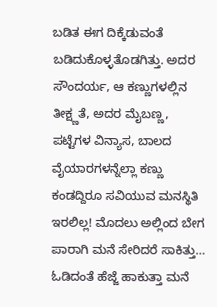ಬಡಿತ ಈಗ ದಿಕ್ಕೆಡುವಂತೆ ಬಡಿದುಕೊಳ್ಳತೊಡಗಿತ್ತು. ಅದರ ಸೌಂದರ್ಯ, ಆ ಕಣ್ಣುಗಳಲ್ಲಿನ ತೀಕ್ಷ್ಣತೆ, ಅದರ ಮೈಬಣ್ಣ, ಪಟ್ಟೆಗಳ ವಿನ್ಯಾಸ, ಬಾಲದ ವೈಯಾರಗಳನ್ನೆಲ್ಲಾ ಕಣ್ಣು ಕಂಡದ್ದಿರೂ ಸವಿಯುವ ಮನಸ್ಥಿತಿ ಇರಲಿಲ್ಲ! ಮೊದಲು ಅಲ್ಲಿಂದ ಬೇಗ ಪಾರಾಗಿ ಮನೆ ಸೇರಿದರೆ ಸಾಕಿತ್ತು… ಓಡಿದಂತೆ ಹೆಜ್ಜೆ ಹಾಕುತ್ತಾ ಮನೆ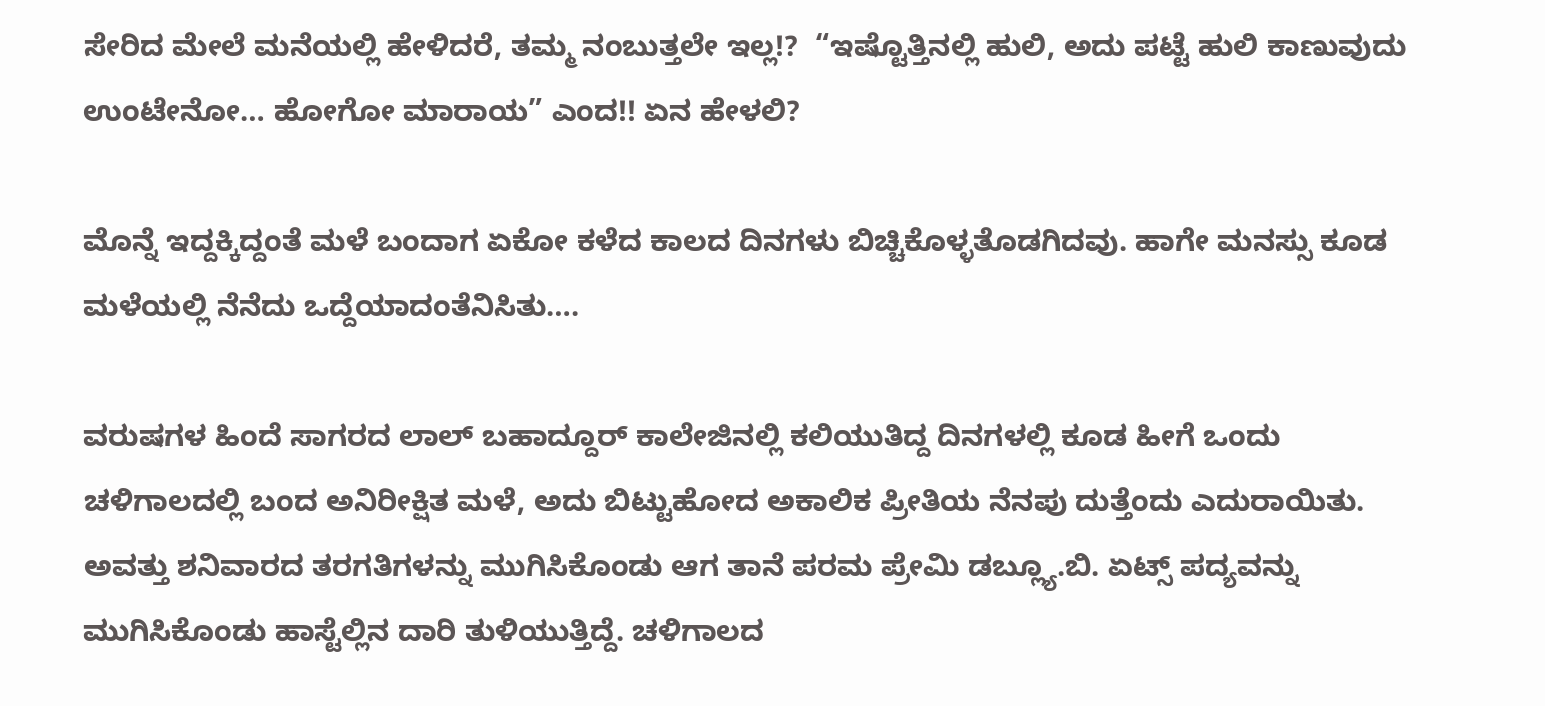ಸೇರಿದ ಮೇಲೆ ಮನೆಯಲ್ಲಿ ಹೇಳಿದರೆ, ತಮ್ಮ ನಂಬುತ್ತಲೇ ಇಲ್ಲ!?  “ಇಷ್ಟೊತ್ತಿನಲ್ಲಿ ಹುಲಿ, ಅದು ಪಟ್ಟೆ ಹುಲಿ ಕಾಣುವುದು ಉಂಟೇನೋ… ಹೋಗೋ ಮಾರಾಯ” ಎಂದ!! ಏನ ಹೇಳಲಿ?

ಮೊನ್ನೆ ಇದ್ದಕ್ಕಿದ್ದಂತೆ ಮಳೆ ಬಂದಾಗ ಏಕೋ ಕಳೆದ ಕಾಲದ ದಿನಗಳು ಬಿಚ್ಚಿಕೊಳ್ಳತೊಡಗಿದವು. ಹಾಗೇ ಮನಸ್ಸು ಕೂಡ ಮಳೆಯಲ್ಲಿ ನೆನೆದು ಒದ್ದೆಯಾದಂತೆನಿಸಿತು….

ವರುಷಗಳ ಹಿಂದೆ ಸಾಗರದ ಲಾಲ್ ಬಹಾದ್ದೂರ್ ಕಾಲೇಜಿನಲ್ಲಿ ಕಲಿಯುತಿದ್ದ ದಿನಗಳಲ್ಲಿ ಕೂಡ ಹೀಗೆ ಒಂದು ಚಳಿಗಾಲದಲ್ಲಿ ಬಂದ ಅನಿರೀಕ್ಷಿತ ಮಳೆ, ಅದು ಬಿಟ್ಟುಹೋದ ಅಕಾಲಿಕ ಪ್ರೀತಿಯ ನೆನಪು ದುತ್ತೆಂದು ಎದುರಾಯಿತು. ಅವತ್ತು ಶನಿವಾರದ ತರಗತಿಗಳನ್ನು ಮುಗಿಸಿಕೊಂಡು ಆಗ ತಾನೆ ಪರಮ ಪ್ರೇಮಿ ಡಬ್ಲ್ಯೂ.ಬಿ. ಏಟ್ಸ್ ಪದ್ಯವನ್ನು ಮುಗಿಸಿಕೊಂಡು ಹಾಸ್ಟೆಲ್ಲಿನ ದಾರಿ ತುಳಿಯುತ್ತಿದ್ದೆ. ಚಳಿಗಾಲದ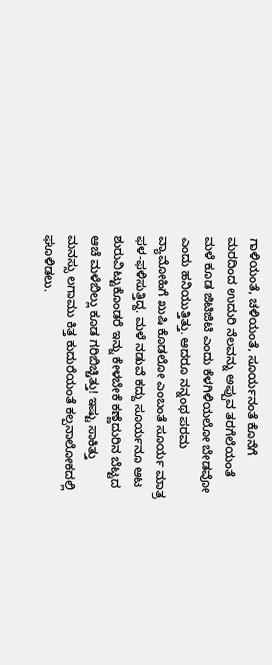ಗಾಳಿಯಂತೆ, ಚಳಿಯಂತೆ, ಸೂರ್ಯನಂತೆ ಕೊನೆಗೆ ಮರದಿಂದ ಉದುರಿ ನೆಲವನ್ನು ಅಪ್ಪುವ ತರಗೆಲೆಯಂತೆ ಮಳೆ ಕೂಡ ಜಿಟಿಜಿಟಿ ಎಂದು ಕೆಳಗಿಳಿಯಲೋ ಬೇಡವೋ ಎಂದು ಹನಿಯುತ್ತಿತ್ತು. ಆದರೂ ನನ್ನಂಥ ಪರಮ ವ್ಯಾಮೋಹಿಗೆ ಖುಷಿ ಕೊಡಲೋ ಎಂಬಂತೆ ಸೂರ್ಯ ಮಾತ್ರ ಫಳ-ಫಳಿಸುತ್ತಿದ್ದ. ಮಳೆ ನಡುವೆ ಕದ್ದು ಸೂರ್ಯನೂ ಆಟ ಶುರುವಿಟ್ಟುಕೊಂಡರೆ ಇನ್ನು ಕೇಳಬೇಕೆ ಕಣ್ಣೆದುರಿನ ಬೆಟ್ಟದ ಆಚೆ ಮಳೆಬಿಲ್ಲು ಕೂಡ ಗರಿಬಿಚ್ಚಿತ್ತು! ಇಷ್ಟು ಸಾಕಿತ್ತು ಮನಸ್ಸು ಲಗಾಮು ಕಿತ್ತ ಕುದುರೆಯಂತೆ ಕಲ್ಪನಾಲೋಕದಲ್ಲಿ ಘೂಳಿಡಲು.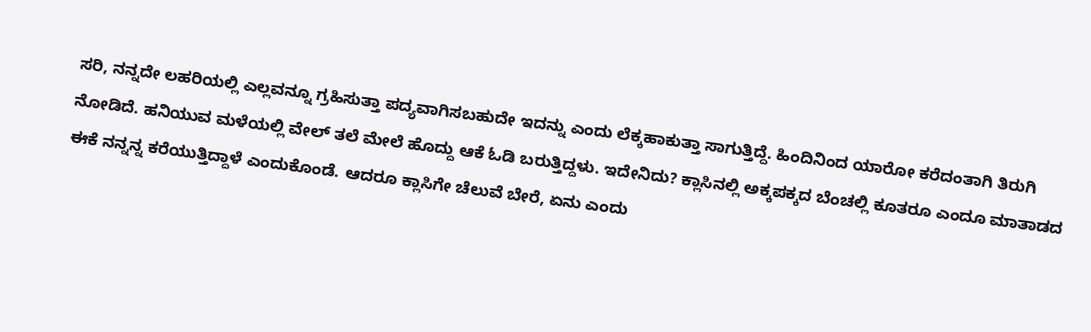ಸರಿ, ನನ್ನದೇ ಲಹರಿಯಲ್ಲಿ ಎಲ್ಲವನ್ನೂ ಗ್ರಹಿಸುತ್ತಾ ಪದ್ಯವಾಗಿಸಬಹುದೇ ಇದನ್ನು ಎಂದು ಲೆಕ್ಕಹಾಕುತ್ತಾ ಸಾಗುತ್ತಿದ್ದೆ. ಹಿಂದಿನಿಂದ ಯಾರೋ ಕರೆದಂತಾಗಿ ತಿರುಗಿ ನೋಡಿದೆ. ಹನಿಯುವ ಮಳೆಯಲ್ಲಿ ವೇಲ್ ತಲೆ ಮೇಲೆ ಹೊದ್ದು ಆಕೆ ಓಡಿ ಬರುತ್ತಿದ್ದಳು. ಇದೇನಿದು? ಕ್ಲಾಸಿನಲ್ಲಿ ಅಕ್ಕಪಕ್ಕದ ಬೆಂಚಲ್ಲಿ ಕೂತರೂ ಎಂದೂ ಮಾತಾಡದ ಈಕೆ ನನ್ನನ್ನ ಕರೆಯುತ್ತಿದ್ದಾಳೆ ಎಂದುಕೊಂಡೆ. ಆದರೂ ಕ್ಲಾಸಿಗೇ ಚೆಲುವೆ ಬೇರೆ, ಏನು ಎಂದು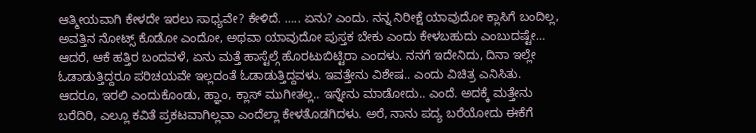ಆತ್ಮೀಯವಾಗಿ ಕೇಳದೇ ಇರಲು ಸಾಧ್ಯವೇ? ಕೇಳಿದೆ. ….. ಏನು? ಎಂದು. ನನ್ನ ನಿರೀಕ್ಷೆ ಯಾವುದೋ ಕ್ಲಾಸಿಗೆ ಬಂದಿಲ್ಲ, ಅವತ್ತಿನ ನೋಟ್ಸ್ ಕೊಡೋ ಎಂದೋ, ಅಥವಾ ಯಾವುದೋ ಪುಸ್ತಕ ಬೇಕು ಎಂದು ಕೇಳಬಹುದು ಎಂಬುದಷ್ಟೇ… ಆದರೆ, ಆಕೆ ಹತ್ತಿರ ಬಂದವಳೆ, ಏನು ಮತ್ತೆ ಹಾಸ್ಟೆಲ್ಗೆ ಹೊರಟುಬಿಟ್ಟಿರಾ ಎಂದಳು. ನನಗೆ ಇದೇನಿದು, ದಿನಾ ಇಲ್ಲೇ ಓಡಾಡುತ್ತಿದ್ದರೂ ಪರಿಚಯವೇ ಇಲ್ಲದಂತೆ ಓಡಾಡುತ್ತಿದ್ದವಳು. ಇವತ್ತೇನು ವಿಶೇಷ.. ಎಂದು ವಿಚಿತ್ರ ಎನಿಸಿತು. ಆದರೂ, ಇರಲಿ ಎಂದುಕೊಂಡು, ಹ್ಞಾಂ, ಕ್ಲಾಸ್ ಮುಗೀತಲ್ಲ.. ಇನ್ನೇನು ಮಾಡೋದು.. ಎಂದೆ. ಅದಕ್ಕೆ ಮತ್ತೇನು ಬರೆದಿರಿ, ಎಲ್ಲೂ ಕವಿತೆ ಪ್ರಕಟವಾಗಿಲ್ಲವಾ ಎಂದೆಲ್ಲಾ ಕೇಳತೊಡಗಿದಳು. ಅರೆ, ನಾನು ಪದ್ಯ ಬರೆಯೋದು ಈಕೆಗೆ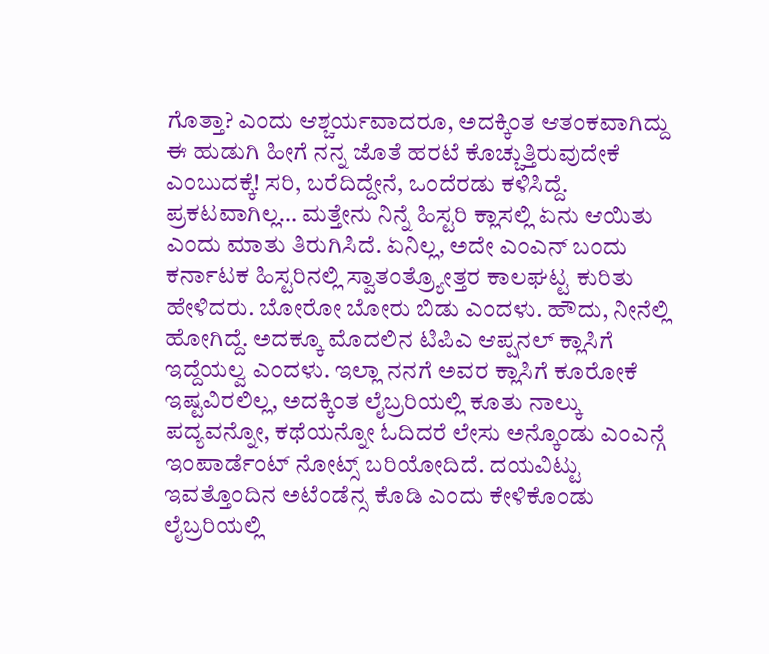ಗೊತ್ತಾ? ಎಂದು ಆಶ್ಚರ್ಯವಾದರೂ, ಅದಕ್ಕಿಂತ ಆತಂಕವಾಗಿದ್ದು ಈ ಹುಡುಗಿ ಹೀಗೆ ನನ್ನ ಜೊತೆ ಹರಟೆ ಕೊಚ್ಚುತ್ತಿರುವುದೇಕೆ ಎಂಬುದಕ್ಕೆ! ಸರಿ, ಬರೆದಿದ್ದೇನೆ, ಒಂದೆರಡು ಕಳಿಸಿದ್ದೆ. ಪ್ರಕಟವಾಗಿಲ್ಲ… ಮತ್ತೇನು ನಿನ್ನೆ ಹಿಸ್ಟರಿ ಕ್ಲಾಸಲ್ಲಿ ಏನು ಆಯಿತು ಎಂದು ಮಾತು ತಿರುಗಿಸಿದೆ. ಏನಿಲ್ಲ, ಅದೇ ಎಂಎನ್ ಬಂದು ಕರ್ನಾಟಕ ಹಿಸ್ಟರಿನಲ್ಲಿ ಸ್ವಾತಂತ್ರ್ಯೋತ್ತರ ಕಾಲಘಟ್ಟ ಕುರಿತು ಹೇಳಿದರು. ಬೋರೋ ಬೋರು ಬಿಡು ಎಂದಳು. ಹೌದು, ನೀನೆಲ್ಲಿ ಹೋಗಿದ್ದೆ. ಅದಕ್ಕೂ ಮೊದಲಿನ ಟಿಪಿಎ ಆಪ್ಷನಲ್ ಕ್ಲಾಸಿಗೆ ಇದ್ದೆಯಲ್ವ ಎಂದಳು. ಇಲ್ಲಾ ನನಗೆ ಅವರ ಕ್ಲಾಸಿಗೆ ಕೂರೋಕೆ ಇಷ್ಟವಿರಲಿಲ್ಲ, ಅದಕ್ಕಿಂತ ಲೈಬ್ರರಿಯಲ್ಲಿ ಕೂತು ನಾಲ್ಕು ಪದ್ಯವನ್ನೋ, ಕಥೆಯನ್ನೋ ಓದಿದರೆ ಲೇಸು ಅನ್ಕೊಂಡು ಎಂಎನ್ಗೆ ಇಂಪಾರ್ಡೆಂಟ್ ನೋಟ್ಸ್ ಬರಿಯೋದಿದೆ. ದಯವಿಟ್ಟು ಇವತ್ತೊಂದಿನ ಅಟೆಂಡೆನ್ಸ ಕೊಡಿ ಎಂದು ಕೇಳಿಕೊಂಡು ಲೈಬ್ರರಿಯಲ್ಲಿ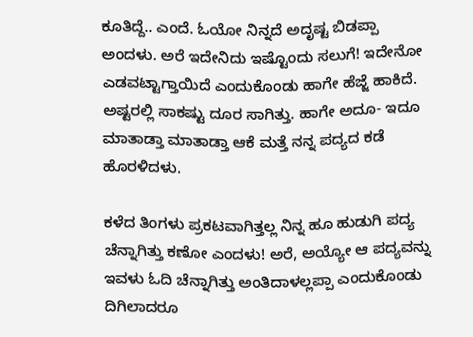ಕೂತಿದ್ದೆ.. ಎಂದೆ. ಓಯೋ ನಿನ್ನದೆ ಅದೃಷ್ಟ ಬಿಡಪ್ಪಾ ಅಂದಳು. ಅರೆ ಇದೇನಿದು ಇಷ್ಟೊಂದು ಸಲುಗೆ! ಇದೇನೋ ಎಡವಟ್ಟಾಗ್ತಾಯಿದೆ ಎಂದುಕೊಂಡು ಹಾಗೇ ಹೆಜ್ಜೆ ಹಾಕಿದೆ. ಅಷ್ಟರಲ್ಲಿ ಸಾಕಷ್ಟು ದೂರ ಸಾಗಿತ್ತು. ಹಾಗೇ ಅದೂ- ಇದೂ ಮಾತಾಡ್ತಾ ಮಾತಾಡ್ತಾ ಆಕೆ ಮತ್ತೆ ನನ್ನ ಪದ್ಯದ ಕಡೆ ಹೊರಳಿದಳು.

ಕಳೆದ ತಿಂಗಳು ಪ್ರಕಟವಾಗಿತ್ತಲ್ಲ ನಿನ್ನ ಹೂ ಹುಡುಗಿ ಪದ್ಯ ಚೆನ್ನಾಗಿತ್ತು ಕಣೋ ಎಂದಳು! ಅರೆ, ಅಯ್ಯೋ ಆ ಪದ್ಯವನ್ನು ಇವಳು ಓದಿ ಚೆನ್ನಾಗಿತ್ತು ಅಂತಿದಾಳಲ್ಲಪ್ಪಾ ಎಂದುಕೊಂಡು ದಿಗಿಲಾದರೂ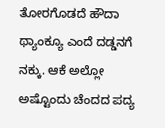ತೋರಗೊಡದೆ ಹೌದಾ ಥ್ಯಾಂಕ್ಯೂ ಎಂದೆ ದಡ್ಡನಗೆ ನಕ್ಕು. ಆಕೆ ಅಲ್ಲೋ ಅಷ್ಟೊಂದು ಚೆಂದದ ಪದ್ಯ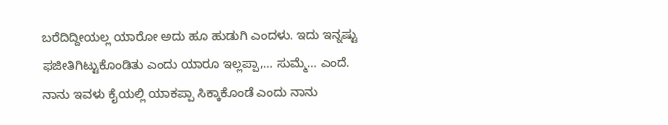ಬರೆದಿದ್ದೀಯಲ್ಲ ಯಾರೋ ಅದು ಹೂ ಹುಡುಗಿ ಎಂದಳು. ಇದು ಇನ್ನಷ್ಟು ಫಜೀತಿಗಿಟ್ಟುಕೊಂಡಿತು ಎಂದು ಯಾರೂ ಇಲ್ಲಪ್ಪಾ,… ಸುಮ್ಮೆ… ಎಂದೆ. ನಾನು ಇವಳು ಕೈಯಲ್ಲಿ ಯಾಕಪ್ಪಾ ಸಿಕ್ಕಾಕೊಂಡೆ ಎಂದು ನಾನು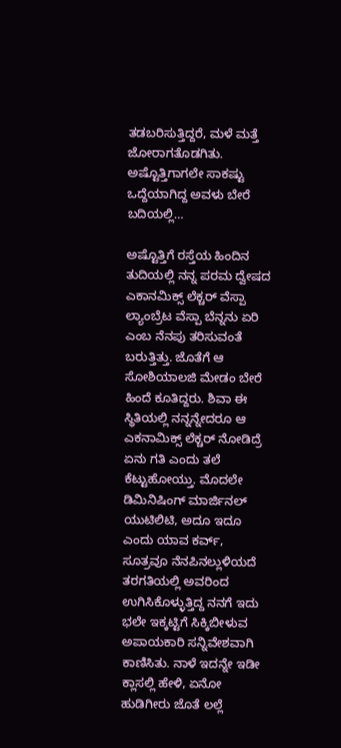ತಡಬರಿಸುತ್ತಿದ್ದರೆ, ಮಳೆ ಮತ್ತೆ ಜೋರಾಗತೊಡಗಿತು. ಅಷ್ಟೊತ್ತಿಗಾಗಲೇ ಸಾಕಷ್ಟು ಒದ್ದೆಯಾಗಿದ್ದ ಅವಳು ಬೇರೆ ಬದಿಯಲ್ಲಿ…

ಅಷ್ಟೊತ್ತಿಗೆ ರಸ್ತೆಯ ಹಿಂದಿನ ತುದಿಯಲ್ಲಿ ನನ್ನ ಪರಮ ದ್ವೇಷದ ಎಕಾನಮಿಕ್ಸ್ ಲೆಕ್ಚರ್ ವೆಸ್ಪಾ ಲ್ಯಾಂಬ್ರೆಟ ವೆಸ್ಪಾ ಬೆನ್ನನು ಏರಿ ಎಂಬ ನೆನಪು ತರಿಸುವಂತೆ ಬರುತ್ತಿತ್ತು. ಜೊತೆಗೆ ಆ ಸೋಶಿಯಾಲಜಿ ಮೇಡಂ ಬೇರೆ ಹಿಂದೆ ಕೂತಿದ್ದರು. ಶಿವಾ ಈ ಸ್ಥಿತಿಯಲ್ಲಿ ನನ್ನನ್ನೇದರೂ ಆ ಎಕನಾಮಿಕ್ಸ್ ಲೆಕ್ಚರ್ ನೋಡಿದ್ರೆ ಏನು ಗತಿ ಎಂದು ತಲೆ ಕೆಟ್ಟುಹೋಯ್ತು. ಮೊದಲೇ ಡಿಮಿನಿಷಿಂಗ್ ಮಾರ್ಜಿನಲ್ ಯುಟಿಲಿಟಿ, ಅದೂ ಇದೂ ಎಂದು ಯಾವ ಕರ್ವ್, ಸೂತ್ರವೂ ನೆನಪಿನಲ್ಲುಳಿಯದೆ ತರಗತಿಯಲ್ಲಿ ಅವರಿಂದ ಉಗಿಸಿಕೊಳ್ಳುತ್ತಿದ್ದ ನನಗೆ ಇದು ಭಲೇ ಇಕ್ಕಟ್ಟಿಗೆ ಸಿಕ್ಕಿಬೀಳುವ ಅಪಾಯಕಾರಿ ಸನ್ನಿವೇಶವಾಗಿ ಕಾಣಿಸಿತು. ನಾಳೆ ಇದನ್ನೇ ಇಡೀ ಕ್ಲಾಸಲ್ಲಿ ಹೇಳಿ, ಏನೋ ಹುಡಿಗೀರು ಜೊತೆ ಲಲ್ಲೆ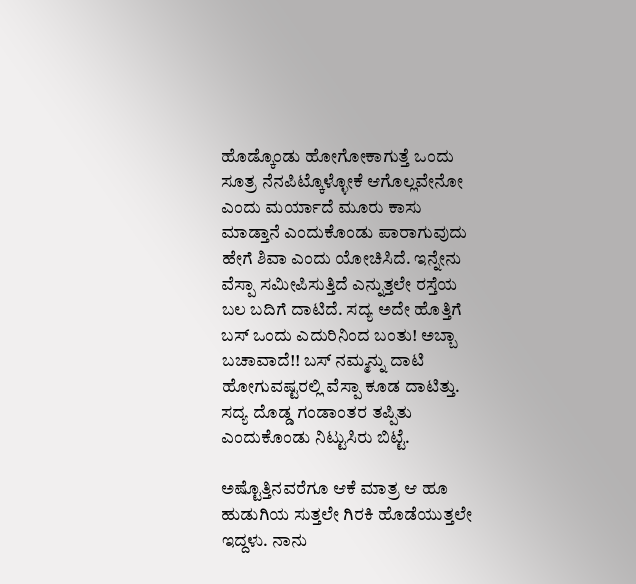ಹೊಡ್ಕೊಂಡು ಹೋಗೋಕಾಗುತ್ತೆ ಒಂದು ಸೂತ್ರ ನೆನಪಿಟ್ಕೊಳ್ಳೋಕೆ ಆಗೊಲ್ಲವೇನೋ ಎಂದು ಮರ್ಯಾದೆ ಮೂರು ಕಾಸು ಮಾಡ್ತಾನೆ ಎಂದುಕೊಂಡು ಪಾರಾಗುವುದು ಹೇಗೆ ಶಿವಾ ಎಂದು ಯೋಚಿಸಿದೆ. ಇನ್ನೇನು ವೆಸ್ಪಾ ಸಮೀಪಿಸುತ್ತಿದೆ ಎನ್ನುತ್ತಲೇ ರಸ್ತೆಯ ಬಲ ಬದಿಗೆ ದಾಟಿದೆ. ಸದ್ಯ ಅದೇ ಹೊತ್ತಿಗೆ ಬಸ್ ಒಂದು ಎದುರಿನಿಂದ ಬಂತು! ಅಬ್ಬಾ ಬಚಾವಾದೆ!! ಬಸ್ ನಮ್ಮನ್ನು ದಾಟಿ ಹೋಗುವಷ್ಟರಲ್ಲಿ ವೆಸ್ಪಾ ಕೂಡ ದಾಟಿತ್ತು. ಸದ್ಯ ದೊಡ್ಡ ಗಂಡಾಂತರ ತಪ್ಪಿತು ಎಂದುಕೊಂಡು ನಿಟ್ಟುಸಿರು ಬಿಟ್ಟೆ.

ಅಷ್ಟೊತ್ತಿನವರೆಗೂ ಆಕೆ ಮಾತ್ರ ಆ ಹೂ ಹುಡುಗಿಯ ಸುತ್ತಲೇ ಗಿರಕಿ ಹೊಡೆಯುತ್ತಲೇ ಇದ್ದಳು. ನಾನು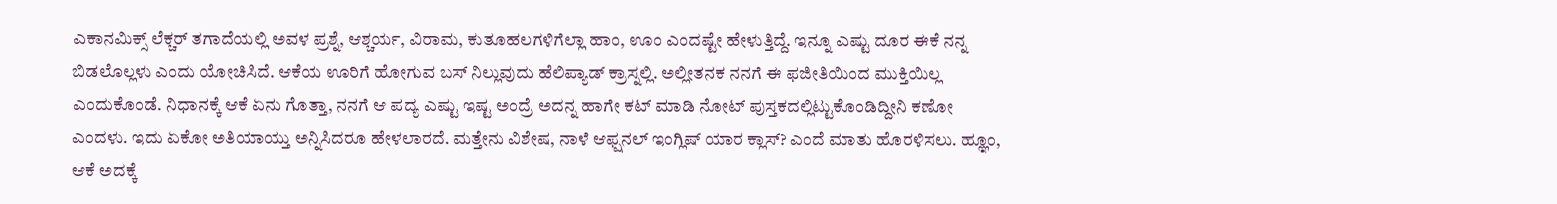ಎಕಾನಮಿಕ್ಸ್ ಲೆಕ್ಚರ್ ತಗಾದೆಯಲ್ಲಿ ಅವಳ ಪ್ರಶ್ನೆ, ಆಶ್ಚರ್ಯ, ವಿರಾಮ, ಕುತೂಹಲಗಳಿಗೆಲ್ಲಾ ಹಾಂ, ಊಂ ಎಂದಷ್ಟೇ ಹೇಳುತ್ತಿದ್ದೆ. ಇನ್ನೂ ಎಷ್ಟು ದೂರ ಈಕೆ ನನ್ನ ಬಿಡಲೊಲ್ಲಳು ಎಂದು ಯೋಚಿಸಿದೆ. ಆಕೆಯ ಊರಿಗೆ ಹೋಗುವ ಬಸ್ ನಿಲ್ಲುವುದು ಹೆಲಿಪ್ಯಾಡ್ ಕ್ರಾಸ್ನಲ್ಲಿ. ಅಲ್ಲೀತನಕ ನನಗೆ ಈ ಫಜೀತಿಯಿಂದ ಮುಕ್ತಿಯಿಲ್ಲ ಎಂದುಕೊಂಡೆ. ನಿಧಾನಕ್ಕೆ ಆಕೆ ಏನು ಗೊತ್ತಾ, ನನಗೆ ಆ ಪದ್ಯ ಎಷ್ಟು ಇಷ್ಟ ಅಂದ್ರೆ ಅದನ್ನ ಹಾಗೇ ಕಟ್ ಮಾಡಿ ನೋಟ್ ಪುಸ್ತಕದಲ್ಲಿಟ್ಟುಕೊಂಡಿದ್ದೀನಿ ಕಣೋ ಎಂದಳು. ಇದು ಏಕೋ ಅತಿಯಾಯ್ತು ಅನ್ನಿಸಿದರೂ ಹೇಳಲಾರದೆ. ಮತ್ತೇನು ವಿಶೇಷ, ನಾಳೆ ಆಫ್ಷನಲ್ ಇಂಗ್ಲಿಷ್ ಯಾರ ಕ್ಲಾಸ್? ಎಂದೆ ಮಾತು ಹೊರಳಿಸಲು. ಹ್ಞೂಂ, ಆಕೆ ಅದಕ್ಕೆ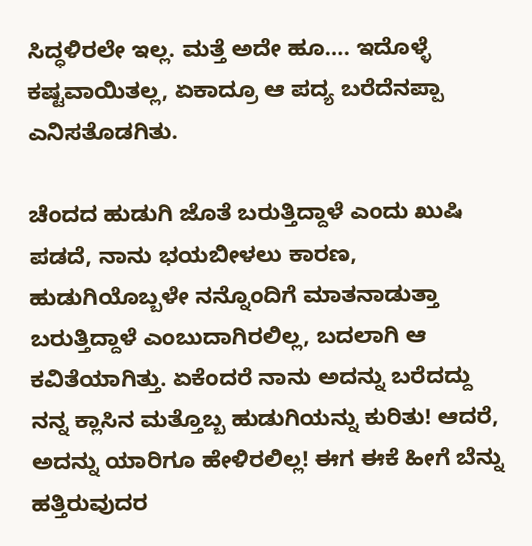ಸಿದ್ಧಳಿರಲೇ ಇಲ್ಲ. ಮತ್ತೆ ಅದೇ ಹೂ…. ಇದೊಳ್ಳೆ ಕಷ್ಟವಾಯಿತಲ್ಲ, ಏಕಾದ್ರೂ ಆ ಪದ್ಯ ಬರೆದೆನಪ್ಪಾ ಎನಿಸತೊಡಗಿತು.

ಚೆಂದದ ಹುಡುಗಿ ಜೊತೆ ಬರುತ್ತಿದ್ದಾಳೆ ಎಂದು ಖುಷಿ ಪಡದೆ, ನಾನು ಭಯಬೀಳಲು ಕಾರಣ, ಹುಡುಗಿಯೊಬ್ಬಳೇ ನನ್ನೊಂದಿಗೆ ಮಾತನಾಡುತ್ತಾ ಬರುತ್ತಿದ್ದಾಳೆ ಎಂಬುದಾಗಿರಲಿಲ್ಲ, ಬದಲಾಗಿ ಆ ಕವಿತೆಯಾಗಿತ್ತು. ಏಕೆಂದರೆ ನಾನು ಅದನ್ನು ಬರೆದದ್ದು ನನ್ನ ಕ್ಲಾಸಿನ ಮತ್ತೊಬ್ಬ ಹುಡುಗಿಯನ್ನು ಕುರಿತು! ಆದರೆ, ಅದನ್ನು ಯಾರಿಗೂ ಹೇಳಿರಲಿಲ್ಲ! ಈಗ ಈಕೆ ಹೀಗೆ ಬೆನ್ನು ಹತ್ತಿರುವುದರ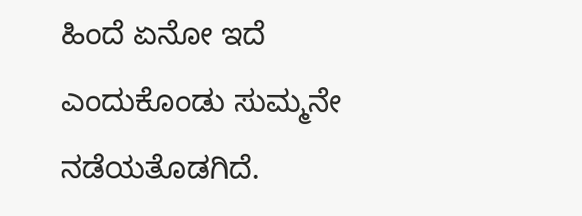ಹಿಂದೆ ಏನೋ ಇದೆ ಎಂದುಕೊಂಡು ಸುಮ್ಮನೇ ನಡೆಯತೊಡಗಿದೆ.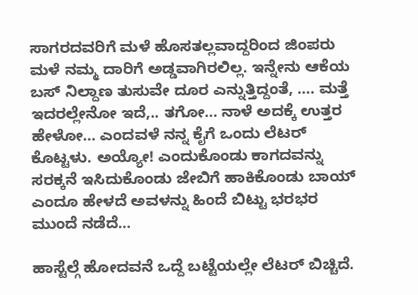ಸಾಗರದವರಿಗೆ ಮಳೆ ಹೊಸತಲ್ಲವಾದ್ದರಿಂದ ಜಿಂಪರು ಮಳೆ ನಮ್ಮ ದಾರಿಗೆ ಅಡ್ಡವಾಗಿರಲಿಲ್ಲ. ಇನ್ನೇನು ಆಕೆಯ ಬಸ್ ನಿಲ್ದಾಣ ತುಸುವೇ ದೂರ ಎನ್ನುತ್ತಿದ್ದಂತೆ, …. ಮತ್ತೆ ಇದರಲ್ಲೇನೋ ಇದೆ,.. ತಗೋ… ನಾಳೆ ಅದಕ್ಕೆ ಉತ್ತರ ಹೇಳೋ… ಎಂದವಳೆ ನನ್ನ ಕೈಗೆ ಒಂದು ಲೆಟರ್ ಕೊಟ್ಟಳು. ಅಯ್ಯೋ! ಎಂದುಕೊಂಡು ಕಾಗದವನ್ನು ಸರಕ್ಕನೆ ಇಸಿದುಕೊಂಡು ಜೇಬಿಗೆ ಹಾಕಿಕೊಂಡು ಬಾಯ್ ಎಂದೂ ಹೇಳದೆ ಅವಳನ್ನು ಹಿಂದೆ ಬಿಟ್ಟು ಭರಭರ ಮುಂದೆ ನಡೆದೆ…

ಹಾಸ್ಟೆಲ್ಗೆ ಹೋದವನೆ ಒದ್ದೆ ಬಟ್ಟೆಯಲ್ಲೇ ಲೆಟರ್ ಬಿಚ್ಚಿದೆ.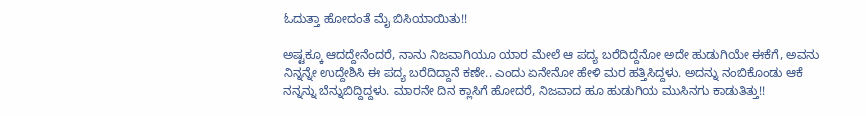ಓದುತ್ತಾ ಹೋದಂತೆ ಮೈ ಬಿಸಿಯಾಯಿತು!!

ಅಷ್ಟಕ್ಕೂ ಆದದ್ದೇನೆಂದರೆ, ನಾನು ನಿಜವಾಗಿಯೂ ಯಾರ ಮೇಲೆ ಆ ಪದ್ಯ ಬರೆದಿದ್ದೆನೋ ಅದೇ ಹುಡುಗಿಯೇ ಈಕೆಗೆ, ಅವನು ನಿನ್ನನ್ನೇ ಉದ್ದೇಶಿಸಿ ಈ ಪದ್ಯ ಬರೆದಿದ್ದಾನೆ ಕಣೇ.. ಎಂದು ಏನೇನೋ ಹೇಳಿ ಮರ ಹತ್ತಿಸಿದ್ದಳು. ಅದನ್ನು ನಂಬಿಕೊಂಡು ಆಕೆ ನನ್ನನ್ನು ಬೆನ್ನುಬಿದ್ದಿದ್ದಳು. ಮಾರನೇ ದಿನ ಕ್ಲಾಸಿಗೆ ಹೋದರೆ, ನಿಜವಾದ ಹೂ ಹುಡುಗಿಯ ಮುಸಿನಗು ಕಾಡುತಿತ್ತು!!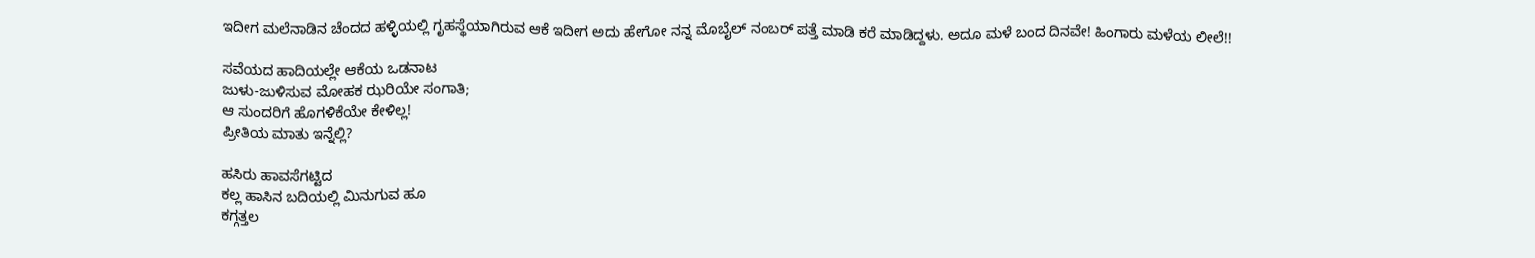ಇದೀಗ ಮಲೆನಾಡಿನ ಚೆಂದದ ಹಳ್ಳಿಯಲ್ಲಿ ಗೃಹಸ್ಥೆಯಾಗಿರುವ ಆಕೆ ಇದೀಗ ಅದು ಹೇಗೋ ನನ್ನ ಮೊಬೈಲ್ ನಂಬರ್ ಪತ್ತೆ ಮಾಡಿ ಕರೆ ಮಾಡಿದ್ದಳು. ಅದೂ ಮಳೆ ಬಂದ ದಿನವೇ! ಹಿಂಗಾರು ಮಳೆಯ ಲೀಲೆ!!

ಸವೆಯದ ಹಾದಿಯಲ್ಲೇ ಆಕೆಯ ಒಡನಾಟ
ಜುಳು-ಜುಳಿಸುವ ಮೋಹಕ ಝರಿಯೇ ಸಂಗಾತಿ;
ಆ ಸುಂದರಿಗೆ ಹೊಗಳಿಕೆಯೇ ಕೇಳಿಲ್ಲ!
ಪ್ರೀತಿಯ ಮಾತು ಇನ್ನೆಲ್ಲಿ?

ಹಸಿರು ಹಾವಸೆಗಟ್ಟಿದ
ಕಲ್ಲ ಹಾಸಿನ ಬದಿಯಲ್ಲಿ ಮಿನುಗುವ ಹೂ
ಕಗ್ಗತ್ತಲ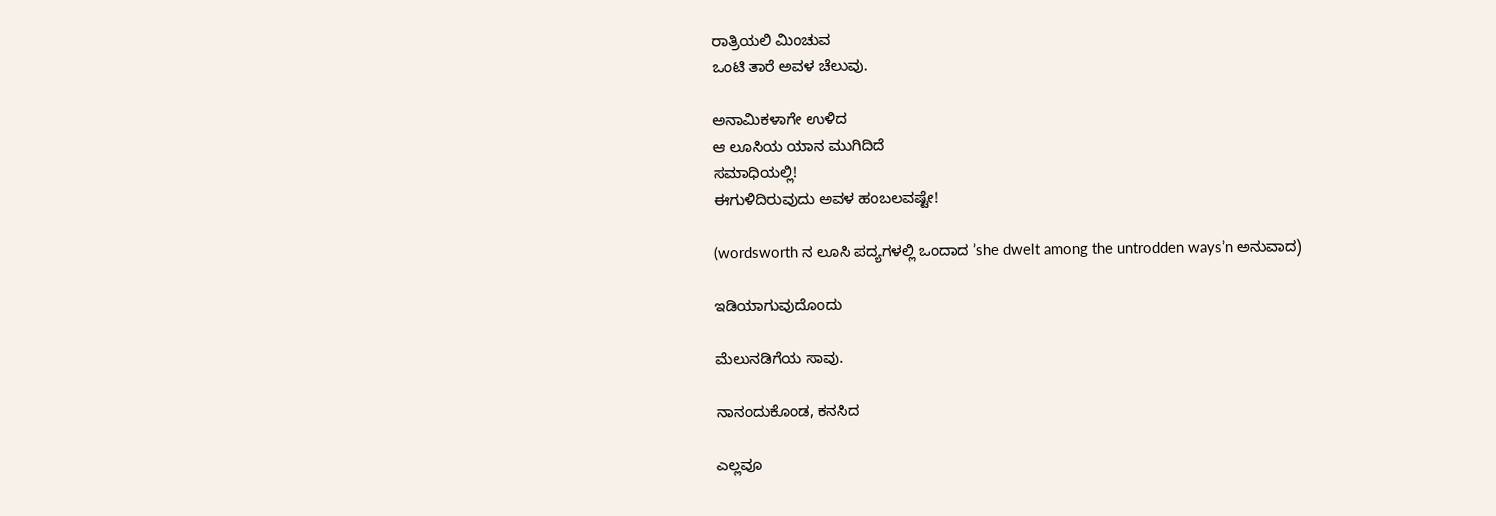ರಾತ್ರಿಯಲಿ ಮಿಂಚುವ
ಒಂಟಿ ತಾರೆ ಅವಳ ಚೆಲುವು.

ಅನಾಮಿಕಳಾಗೇ ಉಳಿದ
ಆ ಲೂಸಿಯ ಯಾನ ಮುಗಿದಿದೆ
ಸಮಾಧಿಯಲ್ಲಿ!
ಈಗುಳಿದಿರುವುದು ಅವಳ ಹಂಬಲವಷ್ಟೇ!

(wordsworth ನ ಲೂಸಿ ಪದ್ಯಗಳಲ್ಲಿ ಒಂದಾದ ’she dwelt among the untrodden ways’n ಅನುವಾದ)

ಇಡಿಯಾಗುವುದೊಂದು

ಮೆಲುನಡಿಗೆಯ ಸಾವು.

ನಾನಂದುಕೊಂಡ, ಕನಸಿದ

ಎಲ್ಲವೂ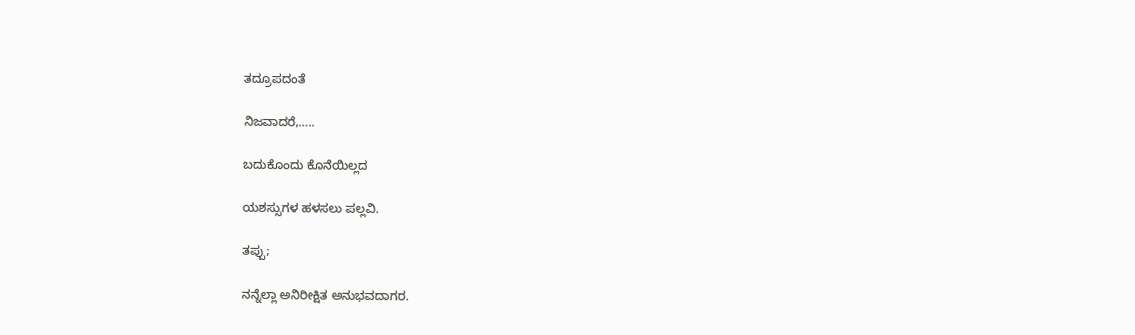ತದ್ರೂಪದಂತೆ

ನಿಜವಾದರೆ,…..

ಬದುಕೊಂದು ಕೊನೆಯಿಲ್ಲದ

ಯಶಸ್ಸುಗಳ ಹಳಸಲು ಪಲ್ಲವಿ.

ತಪ್ಪು;

ನನ್ನೆಲ್ಲಾ ಅನಿರೀಕ್ಷಿತ ಅನುಭವದಾಗರ.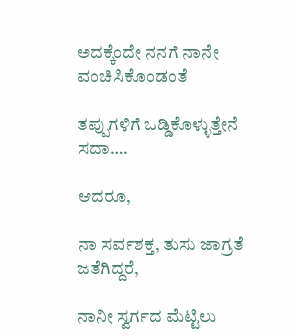ಅದಕ್ಕೆಂದೇ ನನಗೆ ನಾನೇ ವಂಚಿಸಿಕೊಂಡಂತೆ

ತಪ್ಪುಗಳಿಗೆ ಒಡ್ಡಿಕೊಳ್ಳುತ್ತೇನೆ ಸದಾ….

ಆದರೂ,

ನಾ ಸರ್ವಶಕ್ತ, ತುಸು ಜಾಗ್ರತೆ ಜತೆಗಿದ್ದರೆ,

ನಾನೀ ಸ್ವರ್ಗದ ಮೆಟ್ಟಿಲು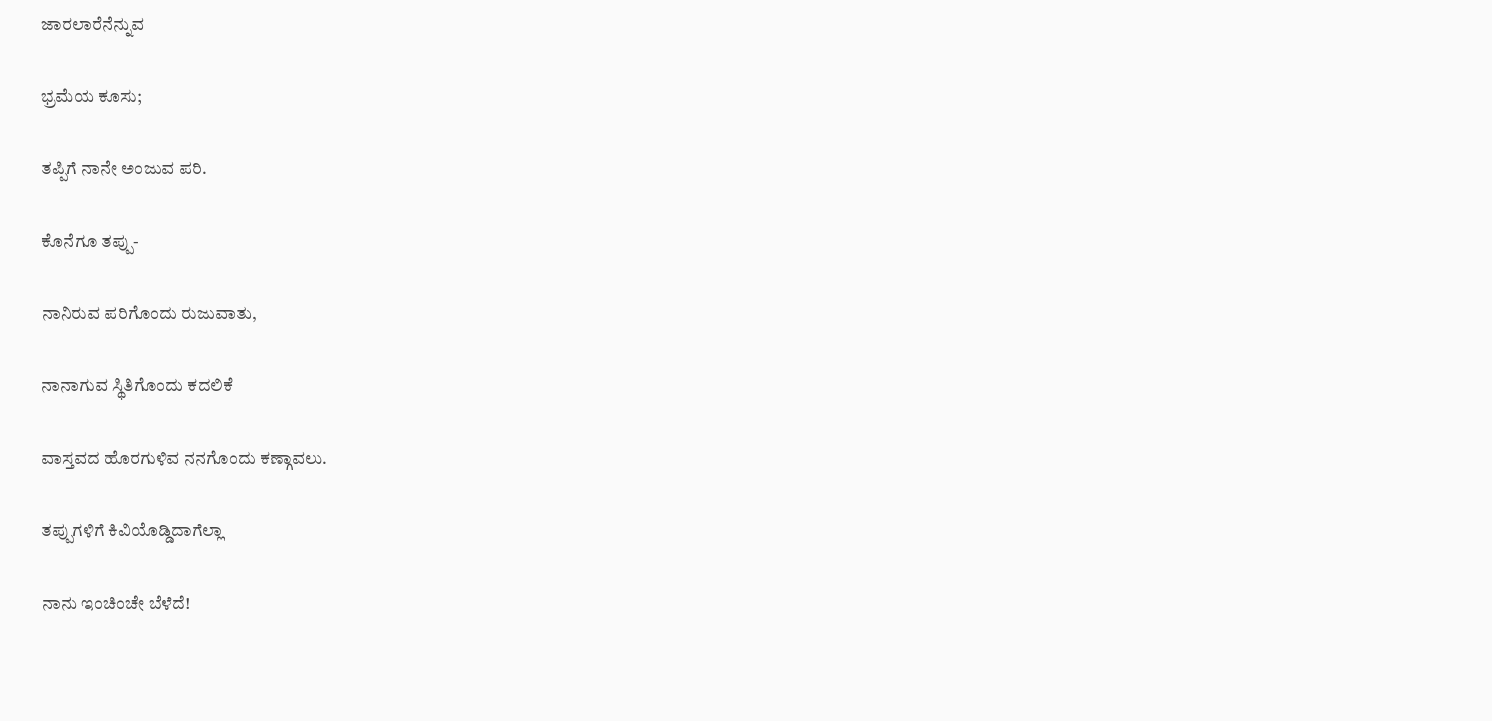ಜಾರಲಾರೆನೆನ್ನುವ

ಭ್ರಮೆಯ ಕೂಸು;

ತಪ್ಪಿಗೆ ನಾನೇ ಅಂಜುವ ಪರಿ.

ಕೊನೆಗೂ ತಪ್ಪು-

ನಾನಿರುವ ಪರಿಗೊಂದು ರುಜುವಾತು,

ನಾನಾಗುವ ಸ್ಥಿತಿಗೊಂದು ಕದಲಿಕೆ

ವಾಸ್ತವದ ಹೊರಗುಳಿವ ನನಗೊಂದು ಕಣ್ಗಾವಲು.

ತಪ್ಪುಗಳಿಗೆ ಕಿವಿಯೊಡ್ಡಿದಾಗೆಲ್ಲಾ

ನಾನು ಇಂಚಿಂಚೇ ಬೆಳೆದೆ!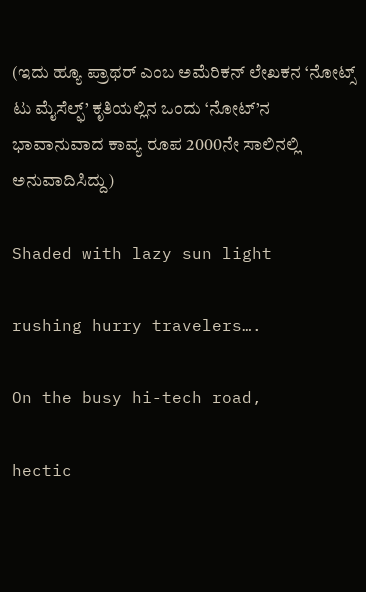(ಇದು ಹ್ಯೂ ಪ್ರಾಥರ್ ಎಂಬ ಅಮೆರಿಕನ್ ಲೇಖಕನ ‘ನೋಟ್ಸ್ ಟು ಮೈಸೆಲ್ಫ್’ ಕೃತಿಯಲ್ಲಿನ ಒಂದು ‘ನೋಟ್’ನ ಭಾವಾನುವಾದ ಕಾವ್ಯ ರೂಪ 2000ನೇ ಸಾಲಿನಲ್ಲಿ ಅನುವಾದಿಸಿದ್ದು)

Shaded with lazy sun light

rushing hurry travelers….

On the busy hi-tech road,

hectic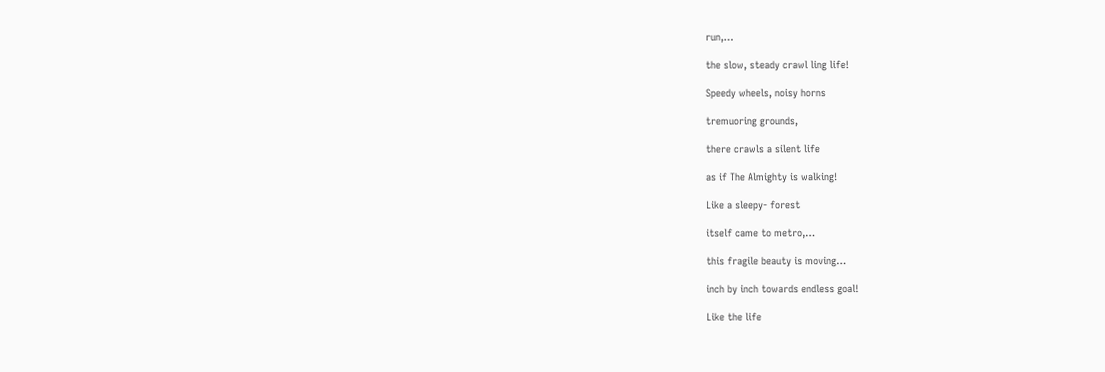run,…

the slow, steady crawl ling life!

Speedy wheels, noisy horns

tremuoring grounds,

there crawls a silent life

as if The Almighty is walking!

Like a sleepy- forest

itself came to metro,…

this fragile beauty is moving…

inch by inch towards endless goal!

Like the life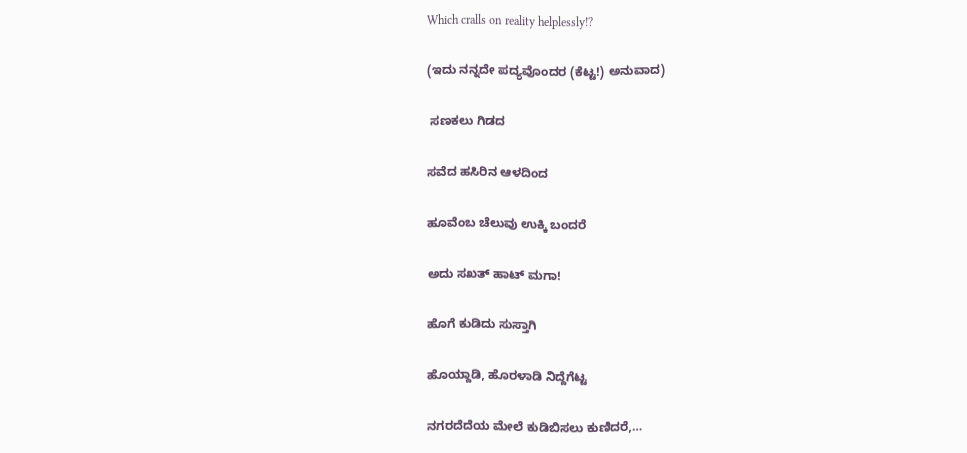Which cralls on reality helplessly!?

(ಇದು ನನ್ನದೇ ಪದ್ಯವೊಂದರ (ಕೆಟ್ಟ!) ಅನುವಾದ)

 ಸಣಕಲು ಗಿಡದ

ಸವೆದ ಹಸಿರಿನ ಆಳದಿಂದ

ಹೂವೆಂಬ ಚೆಲುವು ಉಕ್ಕಿ ಬಂದರೆ

ಅದು ಸಖತ್ ಹಾಟ್ ಮಗಾ!

ಹೊಗೆ ಕುಡಿದು ಸುಸ್ತಾಗಿ

ಹೊಯ್ದಾಡಿ, ಹೊರಳಾಡಿ ನಿದ್ದೆಗೆಟ್ಟ

ನಗರದೆದೆಯ ಮೇಲೆ ಕುಡಿಬಿಸಲು ಕುಣಿದರೆ,…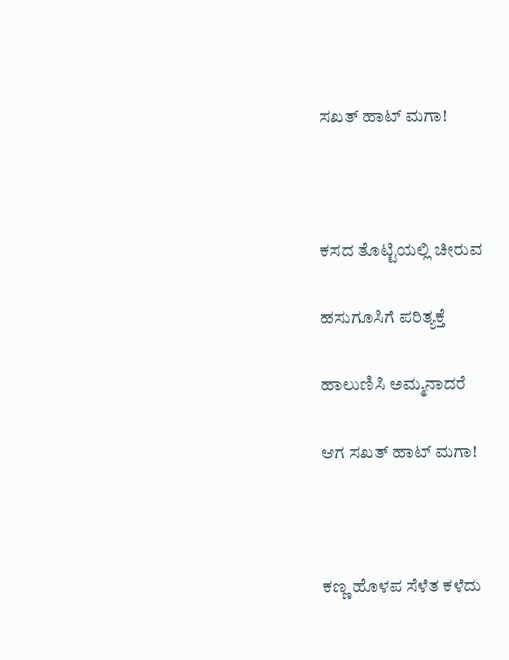ಸಖತ್ ಹಾಟ್ ಮಗಾ!



ಕಸದ ತೊಟ್ಟಿಯಲ್ಲಿ ಚೀರುವ

ಹಸುಗೂಸಿಗೆ ಪರಿತ್ಯಕ್ತೆ

ಹಾಲುಣಿಸಿ ಅಮ್ಮನಾದರೆ

ಆಗ ಸಖತ್ ಹಾಟ್ ಮಗಾ!



ಕಣ್ಣ ಹೊಳಪ ಸೆಳೆತ ಕಳೆದು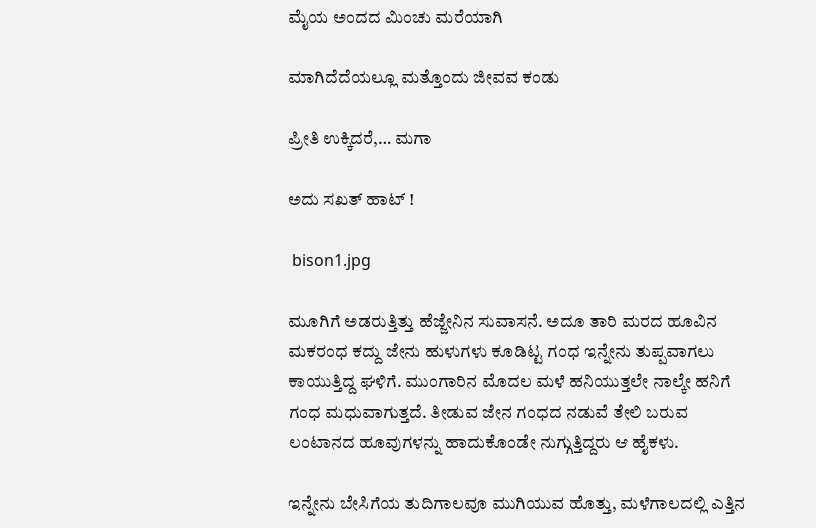ಮೈಯ ಅಂದದ ಮಿಂಚು ಮರೆಯಾಗಿ

ಮಾಗಿದೆದೆಯಲ್ಲೂ ಮತ್ತೊಂದು ಜೀವವ ಕಂಡು

ಪ್ರೀತಿ ಉಕ್ಕಿದರೆ,… ಮಗಾ

ಅದು ಸಖತ್ ಹಾಟ್ !

 bison1.jpg

ಮೂಗಿಗೆ ಅಡರುತ್ತಿತ್ತು ಹೆಜ್ಜೇನಿನ ಸುವಾಸನೆ. ಅದೂ ತಾರಿ ಮರದ ಹೂವಿನ ಮಕರಂಧ ಕದ್ದು ಜೇನು ಹುಳುಗಳು ಕೂಡಿಟ್ಟ ಗಂಧ ಇನ್ನೇನು ತುಪ್ಪವಾಗಲು ಕಾಯುತ್ತಿದ್ದ ಘಳಿಗೆ. ಮುಂಗಾರಿನ ಮೊದಲ ಮಳೆ ಹನಿಯುತ್ತಲೇ ನಾಲ್ಕೇ ಹನಿಗೆ ಗಂಧ ಮಧುವಾಗುತ್ತದೆ. ತೀಡುವ ಜೇನ ಗಂಧದ ನಡುವೆ ತೇಲಿ ಬರುವ ಲಂಟಾನದ ಹೂವುಗಳನ್ನು ಹಾದುಕೊಂಡೇ ನುಗ್ಗುತ್ತಿದ್ದರು ಆ ಹೈಕಳು.

ಇನ್ನೇನು ಬೇಸಿಗೆಯ ತುದಿಗಾಲವೂ ಮುಗಿಯುವ ಹೊತ್ತು, ಮಳೆಗಾಲದಲ್ಲಿ ಎತ್ತಿನ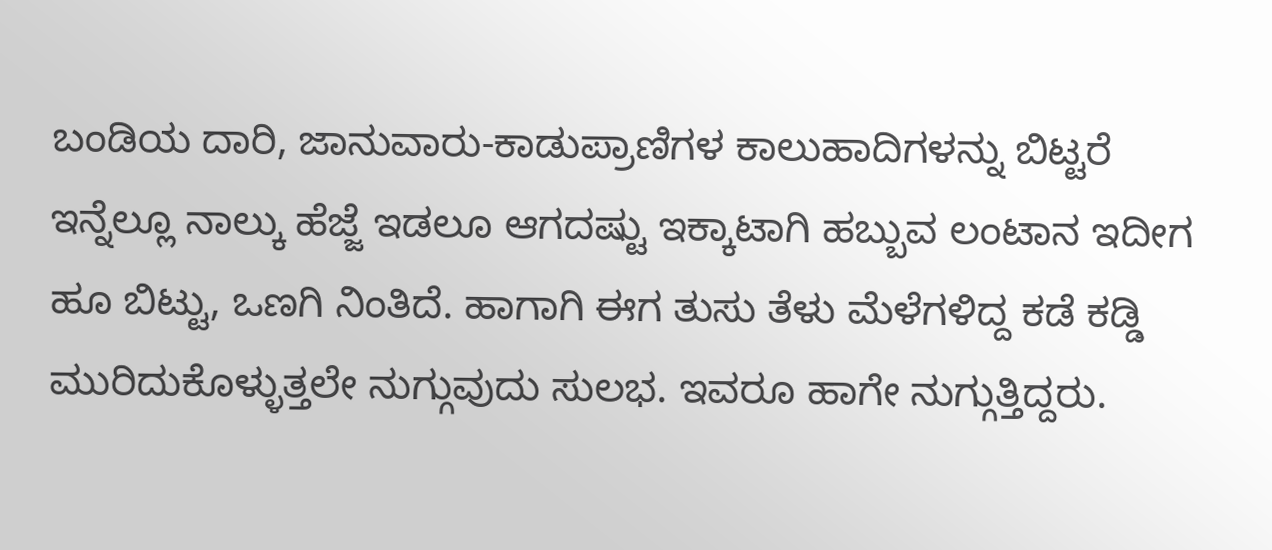ಬಂಡಿಯ ದಾರಿ, ಜಾನುವಾರು-ಕಾಡುಪ್ರಾಣಿಗಳ ಕಾಲುಹಾದಿಗಳನ್ನು ಬಿಟ್ಟರೆ ಇನ್ನೆಲ್ಲೂ ನಾಲ್ಕು ಹೆಜ್ಜೆ ಇಡಲೂ ಆಗದಷ್ಟು ಇಕ್ಕಾಟಾಗಿ ಹಬ್ಬುವ ಲಂಟಾನ ಇದೀಗ ಹೂ ಬಿಟ್ಟು, ಒಣಗಿ ನಿಂತಿದೆ. ಹಾಗಾಗಿ ಈಗ ತುಸು ತೆಳು ಮೆಳೆಗಳಿದ್ದ ಕಡೆ ಕಡ್ಡಿ ಮುರಿದುಕೊಳ್ಳುತ್ತಲೇ ನುಗ್ಗುವುದು ಸುಲಭ. ಇವರೂ ಹಾಗೇ ನುಗ್ಗುತ್ತಿದ್ದರು.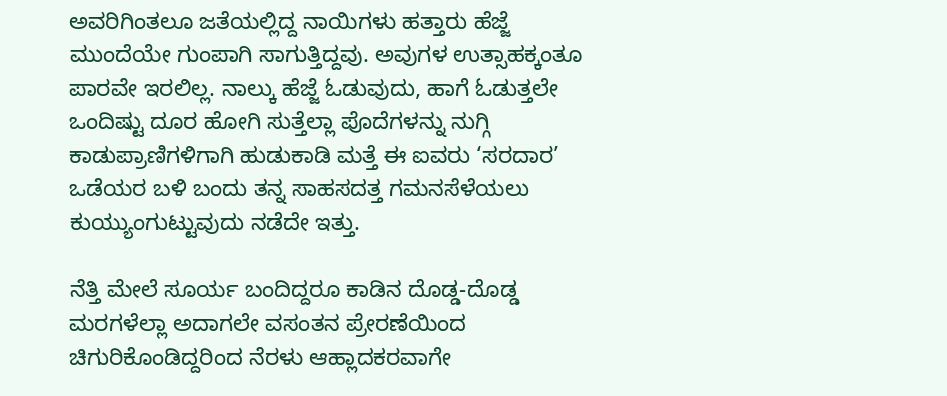ಅವರಿಗಿಂತಲೂ ಜತೆಯಲ್ಲಿದ್ದ ನಾಯಿಗಳು ಹತ್ತಾರು ಹೆಜ್ಜೆ ಮುಂದೆಯೇ ಗುಂಪಾಗಿ ಸಾಗುತ್ತಿದ್ದವು. ಅವುಗಳ ಉತ್ಸಾಹಕ್ಕಂತೂ ಪಾರವೇ ಇರಲಿಲ್ಲ. ನಾಲ್ಕು ಹೆಜ್ಜೆ ಓಡುವುದು, ಹಾಗೆ ಓಡುತ್ತಲೇ ಒಂದಿಷ್ಟು ದೂರ ಹೋಗಿ ಸುತ್ತೆಲ್ಲಾ ಪೊದೆಗಳನ್ನು ನುಗ್ಗಿ ಕಾಡುಪ್ರಾಣಿಗಳಿಗಾಗಿ ಹುಡುಕಾಡಿ ಮತ್ತೆ ಈ ಐವರು ‘ಸರದಾರ’ ಒಡೆಯರ ಬಳಿ ಬಂದು ತನ್ನ ಸಾಹಸದತ್ತ ಗಮನಸೆಳೆಯಲು ಕುಯ್ಯುಂಗುಟ್ಟುವುದು ನಡೆದೇ ಇತ್ತು.

ನೆತ್ತಿ ಮೇಲೆ ಸೂರ್ಯ ಬಂದಿದ್ದರೂ ಕಾಡಿನ ದೊಡ್ಡ-ದೊಡ್ಡ ಮರಗಳೆಲ್ಲಾ ಅದಾಗಲೇ ವಸಂತನ ಪ್ರೇರಣೆಯಿಂದ ಚಿಗುರಿಕೊಂಡಿದ್ದರಿಂದ ನೆರಳು ಆಹ್ಲಾದಕರವಾಗೇ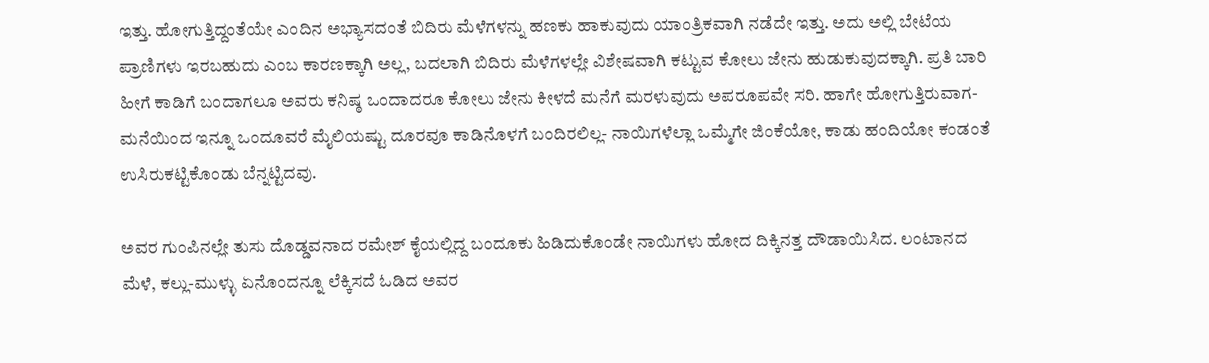ಇತ್ತು. ಹೋಗುತ್ತಿದ್ದಂತೆಯೇ ಎಂದಿನ ಅಭ್ಯಾಸದಂತೆ ಬಿದಿರು ಮೆಳೆಗಳನ್ನು ಹಣಕು ಹಾಕುವುದು ಯಾಂತ್ರಿಕವಾಗಿ ನಡೆದೇ ಇತ್ತು. ಅದು ಅಲ್ಲಿ ಬೇಟೆಯ ಪ್ರಾಣಿಗಳು ಇರಬಹುದು ಎಂಬ ಕಾರಣಕ್ಕಾಗಿ ಅಲ್ಲ, ಬದಲಾಗಿ ಬಿದಿರು ಮೆಳೆಗಳಲ್ಲೇ ವಿಶೇಷವಾಗಿ ಕಟ್ಟುವ ಕೋಲು ಜೇನು ಹುಡುಕುವುದಕ್ಕಾಗಿ. ಪ್ರತಿ ಬಾರಿ ಹೀಗೆ ಕಾಡಿಗೆ ಬಂದಾಗಲೂ ಅವರು ಕನಿಷ್ಠ ಒಂದಾದರೂ ಕೋಲು ಜೇನು ಕೀಳದೆ ಮನೆಗೆ ಮರಳುವುದು ಅಪರೂಪವೇ ಸರಿ. ಹಾಗೇ ಹೋಗುತ್ತಿರುವಾಗ- ಮನೆಯಿಂದ ಇನ್ನೂ ಒಂದೂವರೆ ಮೈಲಿಯಷ್ಟು ದೂರವೂ ಕಾಡಿನೊಳಗೆ ಬಂದಿರಲಿಲ್ಲ- ನಾಯಿಗಳೆಲ್ಲಾ ಒಮ್ಮೆಗೇ ಜಿಂಕೆಯೋ, ಕಾಡು ಹಂದಿಯೋ ಕಂಡಂತೆ ಉಸಿರುಕಟ್ಟಿಕೊಂಡು ಬೆನ್ನಟ್ಟಿದವು.

ಅವರ ಗುಂಪಿನಲ್ಲೇ ತುಸು ದೊಡ್ಡವನಾದ ರಮೇಶ್ ಕೈಯಲ್ಲಿದ್ದ ಬಂದೂಕು ಹಿಡಿದುಕೊಂಡೇ ನಾಯಿಗಳು ಹೋದ ದಿಕ್ಕಿನತ್ತ ದೌಡಾಯಿಸಿದ. ಲಂಟಾನದ ಮೆಳೆ, ಕಲ್ಲು-ಮುಳ್ಳು ಏನೊಂದನ್ನೂ ಲೆಕ್ಕಿಸದೆ ಓಡಿದ ಅವರ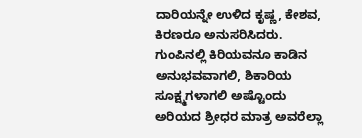ದಾರಿಯನ್ನೇ ಉಳಿದ ಕೃಷ್ಣ, ಕೇಶವ, ಕಿರಣರೂ ಅನುಸರಿಸಿದರು. ಗುಂಪಿನಲ್ಲಿ ಕಿರಿಯವನೂ ಕಾಡಿನ ಅನುಭವವಾಗಲಿ, ಶಿಕಾರಿಯ ಸೂಕ್ಷ್ಮಗಳಾಗಲಿ ಅಷ್ಟೊಂದು ಅರಿಯದ ಶ್ರೀಧರ ಮಾತ್ರ ಅವರೆಲ್ಲಾ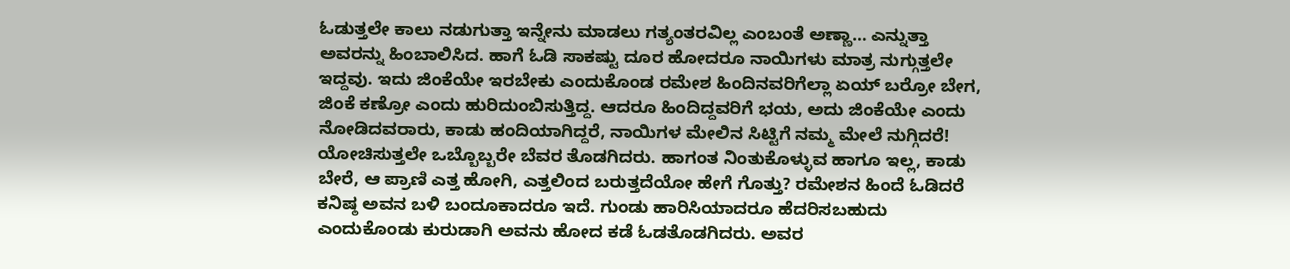ಓಡುತ್ತಲೇ ಕಾಲು ನಡುಗುತ್ತಾ ಇನ್ನೇನು ಮಾಡಲು ಗತ್ಯಂತರವಿಲ್ಲ ಎಂಬಂತೆ ಅಣ್ಣಾ… ಎನ್ನುತ್ತಾ ಅವರನ್ನು ಹಿಂಬಾಲಿಸಿದ. ಹಾಗೆ ಓಡಿ ಸಾಕಷ್ಟು ದೂರ ಹೋದರೂ ನಾಯಿಗಳು ಮಾತ್ರ ನುಗ್ಗುತ್ತಲೇ ಇದ್ದವು. ಇದು ಜಿಂಕೆಯೇ ಇರಬೇಕು ಎಂದುಕೊಂಡ ರಮೇಶ ಹಿಂದಿನವರಿಗೆಲ್ಲಾ ಏಯ್ ಬರ್ರೋ ಬೇಗ, ಜಿಂಕೆ ಕಣ್ರೋ ಎಂದು ಹುರಿದುಂಬಿಸುತ್ತಿದ್ದ. ಆದರೂ ಹಿಂದಿದ್ದವರಿಗೆ ಭಯ, ಅದು ಜಿಂಕೆಯೇ ಎಂದು ನೋಡಿದವರಾರು, ಕಾಡು ಹಂದಿಯಾಗಿದ್ದರೆ, ನಾಯಿಗಳ ಮೇಲಿನ ಸಿಟ್ಟಿಗೆ ನಮ್ಮ ಮೇಲೆ ನುಗ್ಗಿದರೆ! ಯೋಚಿಸುತ್ತಲೇ ಒಬ್ಬೊಬ್ಬರೇ ಬೆವರ ತೊಡಗಿದರು. ಹಾಗಂತ ನಿಂತುಕೊಳ್ಳುವ ಹಾಗೂ ಇಲ್ಲ, ಕಾಡು ಬೇರೆ, ಆ ಪ್ರಾಣಿ ಎತ್ತ ಹೋಗಿ, ಎತ್ತಲಿಂದ ಬರುತ್ತದೆಯೋ ಹೇಗೆ ಗೊತ್ತು? ರಮೇಶನ ಹಿಂದೆ ಓಡಿದರೆ ಕನಿಷ್ಠ ಅವನ ಬಳಿ ಬಂದೂಕಾದರೂ ಇದೆ. ಗುಂಡು ಹಾರಿಸಿಯಾದರೂ ಹೆದರಿಸಬಹುದು ಎಂದುಕೊಂಡು ಕುರುಡಾಗಿ ಅವನು ಹೋದ ಕಡೆ ಓಡತೊಡಗಿದರು. ಅವರ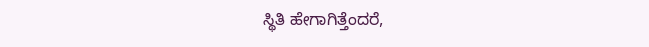ಸ್ಥಿತಿ ಹೇಗಾಗಿತ್ತೆಂದರೆ,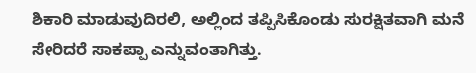ಶಿಕಾರಿ ಮಾಡುವುದಿರಲಿ, ಅಲ್ಲಿಂದ ತಪ್ಪಿಸಿಕೊಂಡು ಸುರಕ್ಷಿತವಾಗಿ ಮನೆ ಸೇರಿದರೆ ಸಾಕಪ್ಪಾ ಎನ್ನುವಂತಾಗಿತ್ತು.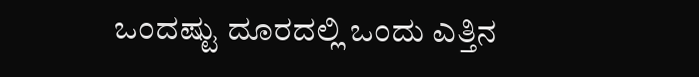ಒಂದಷ್ಟು ದೂರದಲ್ಲಿ ಒಂದು ಎತ್ತಿನ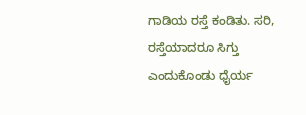ಗಾಡಿಯ ರಸ್ತೆ ಕಂಡಿತು. ಸರಿ, ರಸ್ತೆಯಾದರೂ ಸಿಗ್ತು ಎಂದುಕೊಂಡು ಧೈರ್ಯ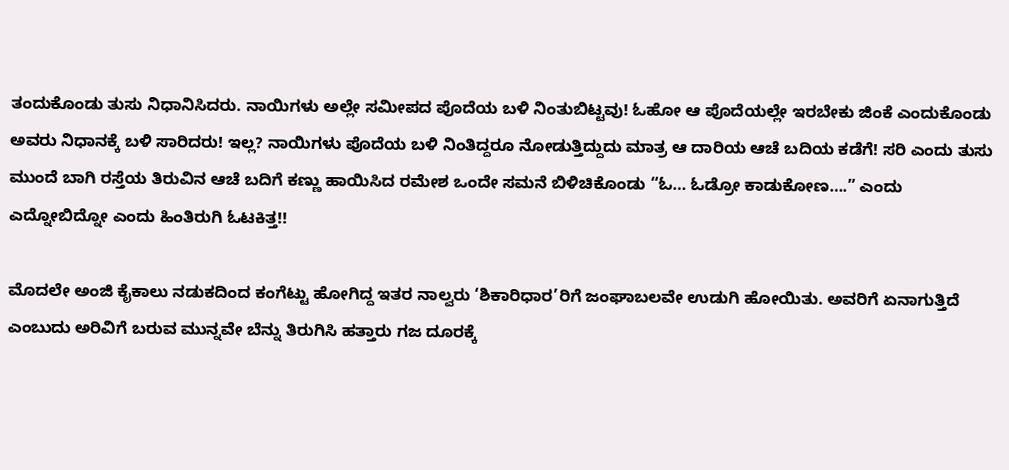ತಂದುಕೊಂಡು ತುಸು ನಿಧಾನಿಸಿದರು. ನಾಯಿಗಳು ಅಲ್ಲೇ ಸಮೀಪದ ಪೊದೆಯ ಬಳಿ ನಿಂತುಬಿಟ್ಟವು! ಓಹೋ ಆ ಪೊದೆಯಲ್ಲೇ ಇರಬೇಕು ಜಿಂಕೆ ಎಂದುಕೊಂಡು ಅವರು ನಿಧಾನಕ್ಕೆ ಬಳಿ ಸಾರಿದರು! ಇಲ್ಲ? ನಾಯಿಗಳು ಪೊದೆಯ ಬಳಿ ನಿಂತಿದ್ದರೂ ನೋಡುತ್ತಿದ್ದುದು ಮಾತ್ರ ಆ ದಾರಿಯ ಆಚೆ ಬದಿಯ ಕಡೆಗೆ! ಸರಿ ಎಂದು ತುಸು ಮುಂದೆ ಬಾಗಿ ರಸ್ತೆಯ ತಿರುವಿನ ಆಚೆ ಬದಿಗೆ ಕಣ್ಣು ಹಾಯಿಸಿದ ರಮೇಶ ಒಂದೇ ಸಮನೆ ಬಿಳಿಚಿಕೊಂಡು “ಓ… ಓಡ್ರೋ ಕಾಡುಕೋಣ….” ಎಂದು ಎದ್ನೋಬಿದ್ನೋ ಎಂದು ಹಿಂತಿರುಗಿ ಓಟಕಿತ್ತ!!

ಮೊದಲೇ ಅಂಜಿ ಕೈಕಾಲು ನಡುಕದಿಂದ ಕಂಗೆಟ್ಟು ಹೋಗಿದ್ದ ಇತರ ನಾಲ್ವರು ‘ಶಿಕಾರಿಧಾರ’ರಿಗೆ ಜಂಘಾಬಲವೇ ಉಡುಗಿ ಹೋಯಿತು. ಅವರಿಗೆ ಏನಾಗುತ್ತಿದೆ ಎಂಬುದು ಅರಿವಿಗೆ ಬರುವ ಮುನ್ನವೇ ಬೆನ್ನು ತಿರುಗಿಸಿ ಹತ್ತಾರು ಗಜ ದೂರಕ್ಕೆ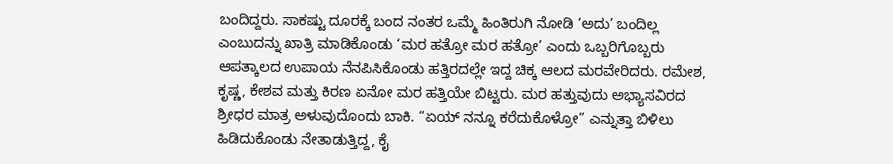ಬಂದಿದ್ದರು. ಸಾಕಷ್ಟು ದೂರಕ್ಕೆ ಬಂದ ನಂತರ ಒಮ್ಮೆ ಹಿಂತಿರುಗಿ ನೋಡಿ ‘ಅದು’ ಬಂದಿಲ್ಲ ಎಂಬುದನ್ನು ಖಾತ್ರಿ ಮಾಡಿಕೊಂಡು ‘ಮರ ಹತ್ರೋ ಮರ ಹತ್ರೋ’ ಎಂದು ಒಬ್ಬರಿಗೊಬ್ಬರು ಆಪತ್ಕಾಲದ ಉಪಾಯ ನೆನಪಿಸಿಕೊಂಡು ಹತ್ತಿರದಲ್ಲೇ ಇದ್ದ ಚಿಕ್ಕ ಆಲದ ಮರವೇರಿದರು. ರಮೇಶ, ಕೃಷ್ಣ, ಕೇಶವ ಮತ್ತು ಕಿರಣ ಏನೋ ಮರ ಹತ್ತಿಯೇ ಬಿಟ್ಟರು. ಮರ ಹತ್ತುವುದು ಅಭ್ಯಾಸವಿರದ ಶ್ರೀಧರ ಮಾತ್ರ ಅಳುವುದೊಂದು ಬಾಕಿ. “ಏಯ್ ನನ್ನೂ ಕರೆದುಕೊಳ್ರೋ” ಎನ್ನುತ್ತಾ ಬಿಳಿಲು ಹಿಡಿದುಕೊಂಡು ನೇತಾಡುತ್ತಿದ್ದ, ಕೈ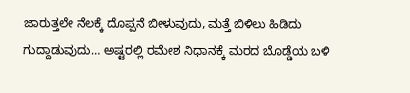ಜಾರುತ್ತಲೇ ನೆಲಕ್ಕೆ ದೊಪ್ಪನೆ ಬೀಳುವುದು, ಮತ್ತೆ ಬಿಳಿಲು ಹಿಡಿದು ಗುದ್ದಾಡುವುದು… ಅಷ್ಟರಲ್ಲಿ ರಮೇಶ ನಿಧಾನಕ್ಕೆ ಮರದ ಬೊಡ್ಡೆಯ ಬಳಿ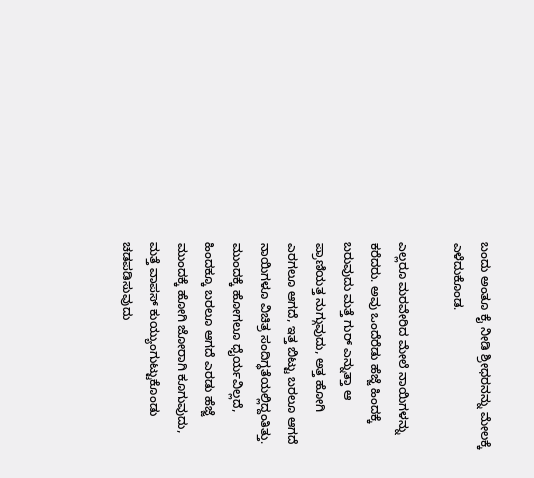ಬಂದು ಅಂತೂ ಕೈ ನೀಡಿ ಶ್ರೀಧರನನ್ನು ಮೇಲಕ್ಕೆ ಎಳೆದುಕೊಂಡ.

ಎಲ್ಲರೂ ಮರವೇರಿದ ಮೇಲೆ ನಾಯಿಗಳನ್ನು ಕರೆದರು. ಅವು ಒಂದೆರೆಡು ಹೆಜ್ಜೆ ಹಿಂದಕ್ಕೆ ಬರುವುದು ಮತ್ತೆ ಗುರ್ ಎನ್ನುತ್ತಾ ಆ ಪ್ರಾಣಿಯತ್ತ ನುಗ್ಗುವುದು, ಅತ್ತ ಹೋಗಿ ಎರಗಲೂ ಆಗದೆ, ಇತ್ತ ಬಿಟ್ಟು ಬರಲೂ ಆಗದೆ ನಾಯಿಗಳೂ ವಿಚಿತ್ರ ಸಂದಿಗ್ಧತೆಯಲ್ಲಿದ್ದಂತಿತ್ತು. ಮುಂದಕ್ಕೆ ಹೋಗಲೂ ಧೈರ್ಯವಿಲ್ಲದೆ, ಹಿಂದಕ್ಕೂ ಬರಲೂ ಆಗದೆ ಎರಡು ಹೆಜ್ಜೆ ಮುಂದಕ್ಕೆ ಹೋಗಿ ಜೋರಾಗಿ ಕೂಗುವುದು, ಮತ್ತೆ ವಾಪಸ್ ಕುಯ್ಯುಂಗುಟ್ಟುಕೊಂಡು ಚಡಪಡಿಸುವುದು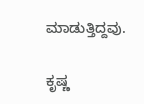ಮಾಡುತ್ತಿದ್ದವು.

ಕೃಷ್ಣ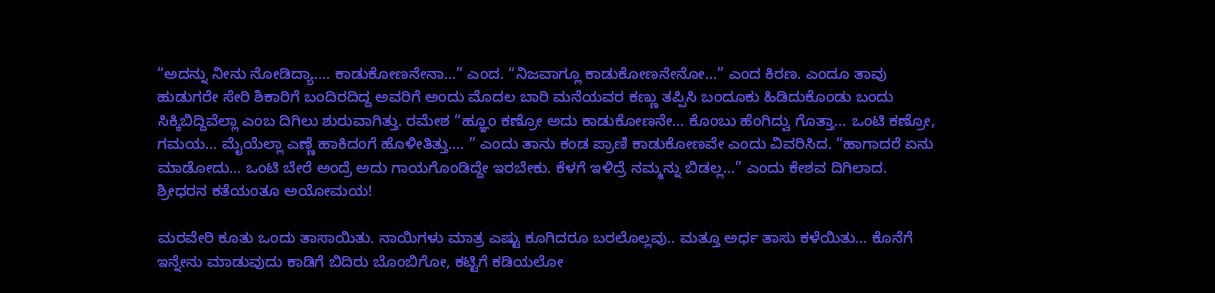“ಅದನ್ನು ನೀನು ನೋಡಿದ್ಯಾ…. ಕಾಡುಕೋಣನೇನಾ…” ಎಂದ. “ನಿಜವಾಗ್ಲೂ ಕಾಡುಕೋಣನೇನೋ…” ಎಂದ ಕಿರಣ. ಎಂದೂ ತಾವು ಹುಡುಗರೇ ಸೇರಿ ಶಿಕಾರಿಗೆ ಬಂದಿರದಿದ್ದ ಅವರಿಗೆ ಅಂದು ಮೊದಲ ಬಾರಿ ಮನೆಯವರ ಕಣ್ಣು ತಪ್ಪಿಸಿ ಬಂದೂಕು ಹಿಡಿದುಕೊಂಡು ಬಂದು ಸಿಕ್ಕಿಬಿದ್ದಿವೆಲ್ಲಾ ಎಂಬ ದಿಗಿಲು ಶುರುವಾಗಿತ್ತು. ರಮೇಶ “ಹ್ಞೂಂ ಕಣ್ರೋ ಅದು ಕಾಡುಕೋಣನೇ… ಕೊಂಬು ಹೆಂಗಿದ್ವು ಗೊತ್ತಾ… ಒಂಟಿ ಕಣ್ರೋ, ಗಮಯ… ಮೈಯೆಲ್ಲಾ ಎಣ್ಣೆ ಹಾಕಿದಂಗೆ ಹೊಳೀತಿತ್ತು…. ” ಎಂದು ತಾನು ಕಂಡ ಪ್ರಾಣಿ ಕಾಡುಕೋಣವೇ ಎಂದು ವಿವರಿಸಿದ. “ಹಾಗಾದರೆ ಏನು ಮಾಡೋದು… ಒಂಟಿ ಬೇರೆ ಅಂದ್ರೆ ಅದು ಗಾಯಗೊಂಡಿದ್ದೇ ಇರಬೇಕು. ಕೆಳಗೆ ಇಳಿದ್ರೆ ನಮ್ಮನ್ನು ಬಿಡಲ್ಲ…” ಎಂದು ಕೇಶವ ದಿಗಿಲಾದ. ಶ್ರೀಧರನ ಕತೆಯಂತೂ ಅಯೋಮಯ!

ಮರವೇರಿ ಕೂತು ಒಂದು ತಾಸಾಯಿತು. ನಾಯಿಗಳು ಮಾತ್ರ ಎಷ್ಟು ಕೂಗಿದರೂ ಬರಲೊಲ್ಲವು.. ಮತ್ತೂ ಅರ್ಧ ತಾಸು ಕಳೆಯಿತು… ಕೊನೆಗೆ ಇನ್ನೇನು ಮಾಡುವುದು ಕಾಡಿಗೆ ಬಿದಿರು ಬೊಂಬಿಗೋ, ಕಟ್ಟಿಗೆ ಕಡಿಯಲೋ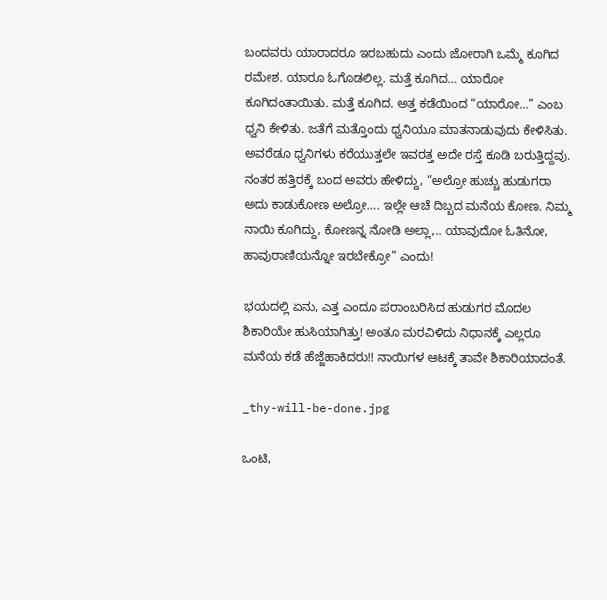ಬಂದವರು ಯಾರಾದರೂ ಇರಬಹುದು ಎಂದು ಜೋರಾಗಿ ಒಮ್ಮೆ ಕೂಗಿದ ರಮೇಶ. ಯಾರೂ ಓಗೊಡಲಿಲ್ಲ. ಮತ್ತೆ ಕೂಗಿದ… ಯಾರೋ ಕೂಗಿದಂತಾಯಿತು. ಮತ್ತೆ ಕೂಗಿದ. ಅತ್ತ ಕಡೆಯಿಂದ “ಯಾರೋ…” ಎಂಬ ಧ್ವನಿ ಕೇಳಿತು. ಜತೆಗೆ ಮತ್ತೊಂದು ಧ್ವನಿಯೂ ಮಾತನಾಡುವುದು ಕೇಳಿಸಿತು. ಅವರೆಡೂ ಧ್ವನಿಗಳು ಕರೆಯುತ್ತಲೇ ಇವರತ್ತ ಅದೇ ರಸ್ತೆ ಕೂಡಿ ಬರುತ್ತಿದ್ದವು. ನಂತರ ಹತ್ತಿರಕ್ಕೆ ಬಂದ ಅವರು ಹೇಳಿದ್ದು, “ಅಲ್ರೋ ಹುಚ್ಚು ಹುಡುಗರಾ ಅದು ಕಾಡುಕೋಣ ಅಲ್ರೋ…. ಇಲ್ಲೇ ಆಚೆ ದಿಬ್ಬದ ಮನೆಯ ಕೋಣ. ನಿಮ್ಮ ನಾಯಿ ಕೂಗಿದ್ದು, ಕೋಣನ್ನ ನೋಡಿ ಅಲ್ಲಾ,.. ಯಾವುದೋ ಓತಿನೋ, ಹಾವುರಾಣಿಯನ್ನೋ ಇರಬೇಕ್ರೋ” ಎಂದು!

ಭಯದಲ್ಲಿ ಏನು, ಎತ್ತ ಎಂದೂ ಪರಾಂಬರಿಸಿದ ಹುಡುಗರ ಮೊದಲ ಶಿಕಾರಿಯೇ ಹುಸಿಯಾಗಿತ್ತು! ಅಂತೂ ಮರವಿಳಿದು ನಿಧಾನಕ್ಕೆ ಎಲ್ಲರೂ ಮನೆಯ ಕಡೆ ಹೆಜ್ಜೆಹಾಕಿದರು!! ನಾಯಿಗಳ ಆಟಕ್ಕೆ ತಾವೇ ಶಿಕಾರಿಯಾದಂತೆ.

_thy-will-be-done.jpg

ಒಂಟಿ,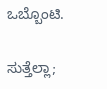ಒಬ್ಬೊಂಟಿ.

ಸುತ್ತೆಲ್ಲಾ;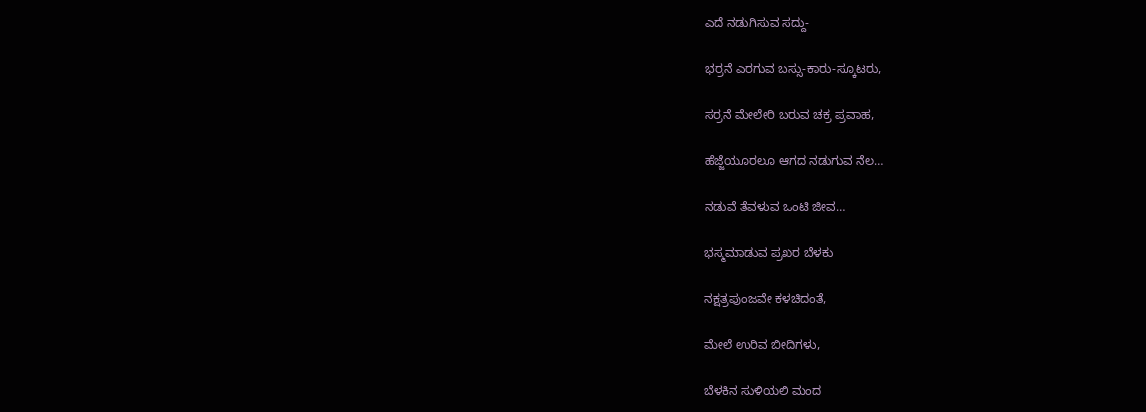ಎದೆ ನಡುಗಿಸುವ ಸದ್ದು-

ಭರ್ರನೆ ಎರಗುವ ಬಸ್ಸು-ಕಾರು-ಸ್ಕೂಟರು,

ಸರ್ರನೆ ಮೇಲೇರಿ ಬರುವ ಚಕ್ರ ಪ್ರವಾಹ,

ಹೆಜ್ಜೆಯೂರಲೂ ಆಗದ ನಡುಗುವ ನೆಲ…

ನಡುವೆ ತೆವಳುವ ಒಂಟಿ ಜೀವ…

ಭಸ್ಮಮಾಡುವ ಪ್ರಖರ ಬೆಳಕು

ನಕ್ಷತ್ರಪುಂಜವೇ ಕಳಚಿದಂತೆ,

ಮೇಲೆ ಉರಿವ ಬೀದಿಗಳು,

ಬೆಳಕಿನ ಸುಳಿಯಲಿ ಮಂದ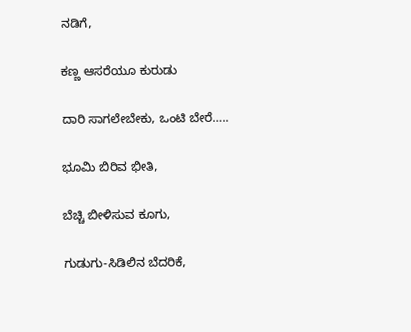ನಡಿಗೆ,

ಕಣ್ಣ ಆಸರೆಯೂ ಕುರುಡು

ದಾರಿ ಸಾಗಲೇಬೇಕು, ಒಂಟಿ ಬೇರೆ…..

ಭೂಮಿ ಬಿರಿವ ಭೀತಿ,

ಬೆಚ್ಚಿ ಬೀಳಿಸುವ ಕೂಗು,

ಗುಡುಗು-ಸಿಡಿಲಿನ ಬೆದರಿಕೆ,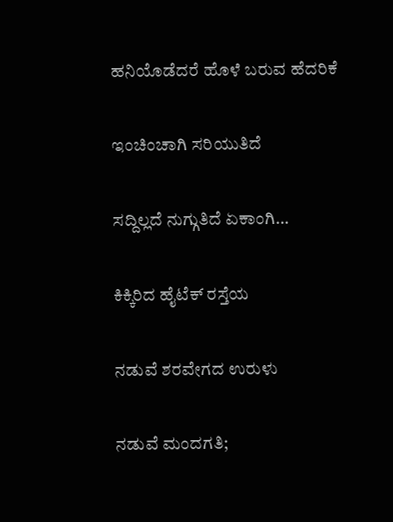ಹನಿಯೊಡೆದರೆ ಹೊಳೆ ಬರುವ ಹೆದರಿಕೆ

ಇಂಚಿಂಚಾಗಿ ಸರಿಯುತಿದೆ

ಸದ್ದಿಲ್ಲದೆ ನುಗ್ಗುತಿದೆ ಏಕಾಂಗಿ…

ಕಿಕ್ಕಿರಿದ ಹೈಟೆಕ್ ರಸ್ತೆಯ

ನಡುವೆ ಶರವೇಗದ ಉರುಳು

ನಡುವೆ ಮಂದಗತಿ;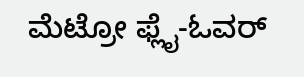ಮೆಟ್ರೋ ಫ್ಲೈ-ಓವರ್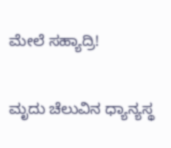ಮೇಲೆ ಸಹ್ಯಾದ್ರಿ!

ಮೃದು ಚೆಲುವಿನ ಧ್ಯಾನ್ಯಸ್ಥ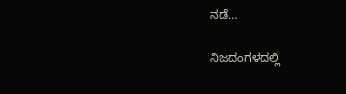ನಡೆ…

ನಿಜದಂಗಳದಲ್ಲಿ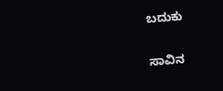ಬದುಕು

ಸಾವಿನ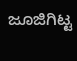ಜೂಜಿಗಿಟ್ಟ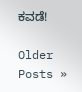ಕವಡೆ!

Older Posts »